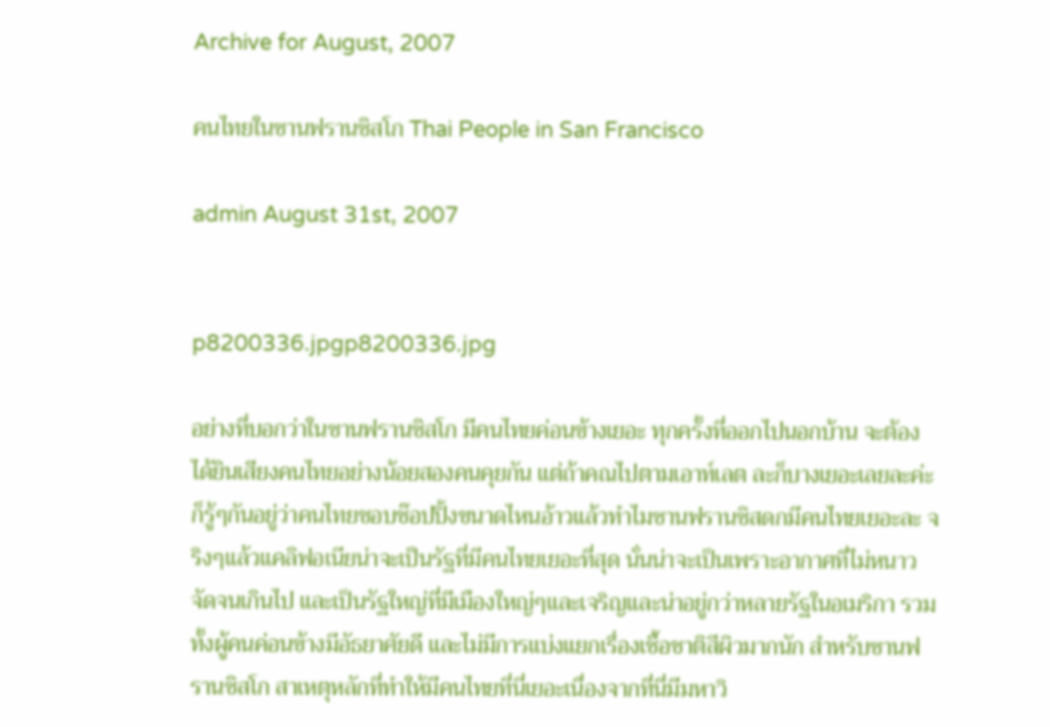Archive for August, 2007

คนไทยในซานฟรานซิสโก Thai People in San Francisco

admin August 31st, 2007


p8200336.jpgp8200336.jpg

อย่างที่บอกว่าในซานฟรานซิสโก มีคนไทยค่อนข้างเยอะ ทุกครั้งที่ออกไปนอกบ้าน จะต้องได้ยินเสียงคนไทยอย่างน้อยสองคนคุยกัน แต่ถ้าคณไปตามเอาท์เลต ละก็บางเยอะเลยละค่ะ ก็รู้ๆกันอยู่ว่าคนไทยชอบช๊อปปิ้งขนาดไหนอ้าวแล้วทำไมซานฟรานซิสดกมีคนไทยเยอะละ จริงๆแล้วแคลิฟอเนียน่าจะเป็นรัฐที่มีคนไทยเยอะที่สุด นั่นน่าจะเป็นเพราะอากาศที่ไม่หนาวจัดจนเกินไป และเป็นรัฐใหญ่ที่มีเมืองใหญ่ๆและเจริญและน่าอยู่กว่าหลายรัฐในอเมริกา รวมทั้งผู้คนค่อนข้างมีอัธยาศัยดี และไม่มีการแบ่งแยกเรื่องเชื้อชาติสีผิวมากนัก สำหรับซานฟรานซิสโก สาเหตุหลักที่ทำให้มีคนไทยที่นี่เยอะเนื่องจากที่นี่มีมหาวิ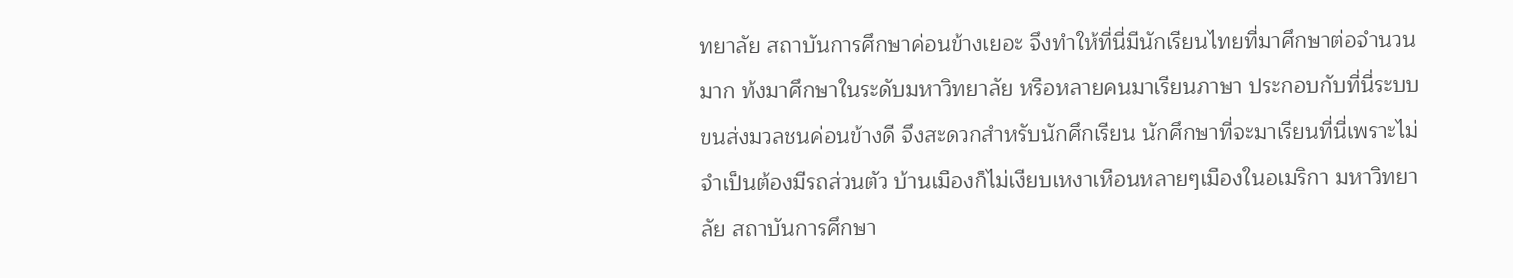ทยาลัย สถาบันการศึกษาค่อนข้างเยอะ จึงทำให้ที่นี่มีนักเรียนไทยที่มาศึกษาต่อจำนวนมาก ท้งมาศึกษาในระดับมหาวิทยาลัย หรือหลายคนมาเรียนภาษา ประกอบกับที่นี่ระบบขนส่งมวลชนค่อนข้างดี จึงสะดวกสำหรับนักศึกเรียน นักศึกษาที่จะมาเรียนที่นี่เพราะไม่จำเป็นต้องมีรถส่วนตัว บ้านเมืองก็ไม่เงียบเหงาเหือนหลายๆเมืองในอเมริกา มหาวิทยาลัย สถาบันการศึกษา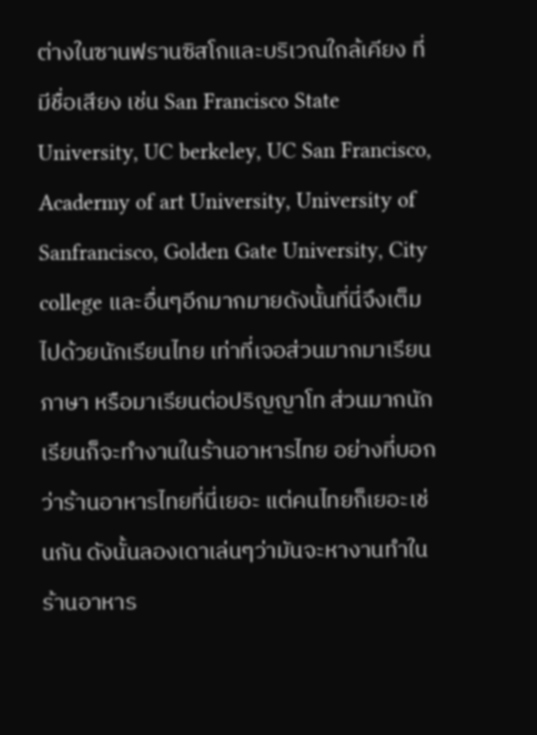ต่างในซานฟรานซิสโกและบริเวณใกล้เคียง ที่มีชื่อเสียง เช่น San Francisco State University, UC berkeley, UC San Francisco, Acadermy of art University, University of Sanfrancisco, Golden Gate University, City college และอื่นๆอีกมากมายดังนั้นที่นี่จึงเต็มไปด้วยนักเรียนไทย เท่าที่เจอส่วนมากมาเรียนภาษา หรือมาเรียนต่อปริญญาโท ส่วนมากนักเรียนก็จะทำงานในร้านอาหารไทย อย่างที่บอกว่าร้านอาหารไทยที่นี่เยอะ แต่คนไทยก็เยอะเช่นกัน ดังนั้นลองเดาเล่นๆว่ามันจะหางานทำในร้านอาหาร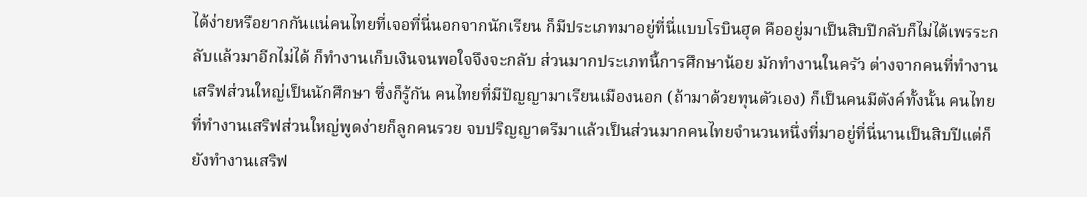ได้ง่ายหรือยากกันแน่คนไทยที่เจอที่นี่นอกจากนักเรียน ก็มีประเภทมาอยู่ที่นี่แบบโรบินฮุด คืออยู่มาเป็นสิบปีกลับก็ไม่ได้เพรระกลับแล้วมาอีกไม่ได้ ก็ทำงานเก็บเงินจนพอใจจึงจะกลับ ส่วนมากประเภทนี้การศึกษาน้อย มักทำงานในครัว ต่างจากคนที่ทำงานเสริฟส่วนใหญ่เป็นนักศึกษา ซึ่งก็รู้กัน คนไทยที่มีปัญญามาเรียนเมืองนอก (ถ้ามาด้วยทุนตัวเอง) ก็เป็นคนมีตังค์ทั้งนั้น คนไทยที่ทำงานเสริฟส่วนใหญ่พูดง่ายก็ลูกคนรวย จบปริญญาตรีมาแล้วเป็นส่วนมากคนไทยจำนวนหนึ่งที่มาอยู่ที่นี่นานเป็นสิบปีแต่ก็ยังทำงานเสริฟ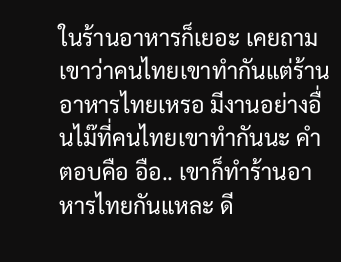ในร้านอาหารก็เยอะ เคยถามเขาว่าคนไทยเขาทำกันแต่ร้านอาหารไทยเหรอ มีงานอย่างอื่นไม๊ที่คนไทยเขาทำกันนะ คำตอบคือ อือ.. เขาก็ทำร้านอาหารไทยกันแหละ ดี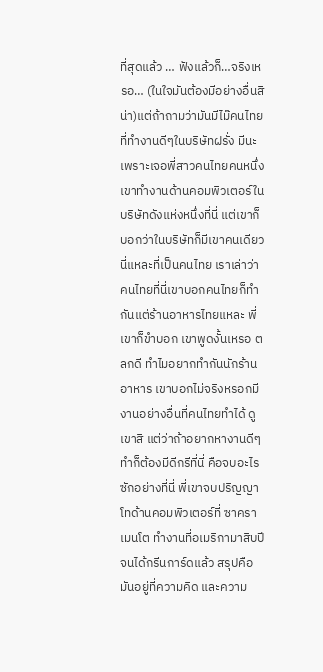ที่สุดแล้ว … ฟังแล้วก็…จริงเหรอ… (ในใจมันต้องมีอย่างอื่นสิน่า)แต่ถ้าถามว่ามันมีไม๊คนไทยที่ทำงานดีๆในบริษัทฝรั่ง มีนะเพราะเจอพี่สาวคนไทยคนหนึ่ง เขาทำงานด้านคอมพิวเตอร์ในบริษัทดังแห่งหนึ่งที่นี่ แต่เขาก็บอกว่าในบริษัทก็มีเขาคนเดียวนี่แหละที่เป็นคนไทย เราเล่าว่าคนไทยที่นี่เขาบอกคนไทยก็ทำกันแต่ร้านอาหารไทยแหละ พี่เขาก็ขำบอก เขาพูดงั้นเหรอ ตลกดี ทำไมอยากทำกันนักร้านอาหาร เขาบอกไม่จริงหรอกมีงานอย่างอื่นที่คนไทยทำได้ ดูเขาสิ แต่ว่าถ้าอยากหางานดีๆทำก็ต้องมีดีกรีที่นี่ คือจบอะไรซักอย่างที่นี่ พี่เขาจบปริญญาโทด้านคอมพิวเตอร์ที่ ซาคราเมนโต ทำงานที่อเมริกามาสิบปีจนได้กรีนการ์ดแล้ว สรุปคือมันอยู่ที่ความคิด และความ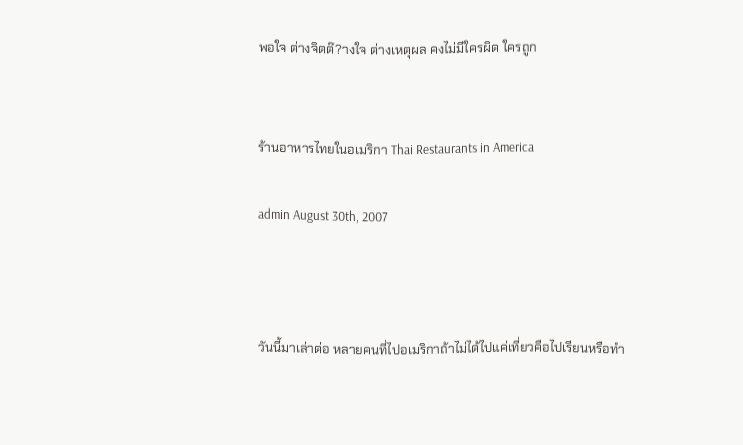พอใจ ต่างจิตต๊?างใจ ต่างเหตุผล คงไม่มีใครผิด ใครถูก


ร้านอาหารไทยในอเมริกา Thai Restaurants in America

admin August 30th, 2007



วันนี้มาเล่าต่อ หลายคนที่ไปอเมริกาถ้าไม่ได้ไปแค่เที่ยวคือไปเรียนหรือทำ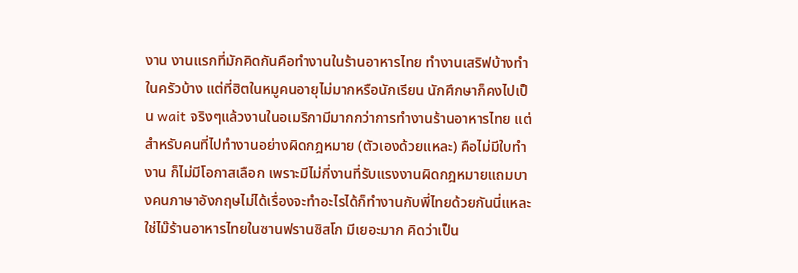งาน งานแรกที่มักคิดกันคือทำงานในร้านอาหารไทย ทำงานเสริฟบ้างทำในครัวบ้าง แต่ที่ฮิตในหมูคนอายุไม่มากหรือนักเรียน นักศึกษาก็คงไปเป็น wait จริงๆแล้วงานในอเมริกามีมากกว่าการทำงานร้านอาหารไทย แต่สำหรับคนที่ไปทำงานอย่างผิดกฎหมาย (ตัวเองด้วยแหละ) คือไม่มีใบทำงาน ก็ไม่มีโอกาสเลือก เพราะมีไม่กี่งานที่รับแรงงานผิดกฎหมายแถมบางคนภาษาอังกฤษไม่ได้เรื่องจะทำอะไรได้ก็ทำงานกับพี่ไทยด้วยกันนี่แหละใช่ไม๊ร้านอาหารไทยในซานฟรานซิสโก มีเยอะมาก คิดว่าเป็น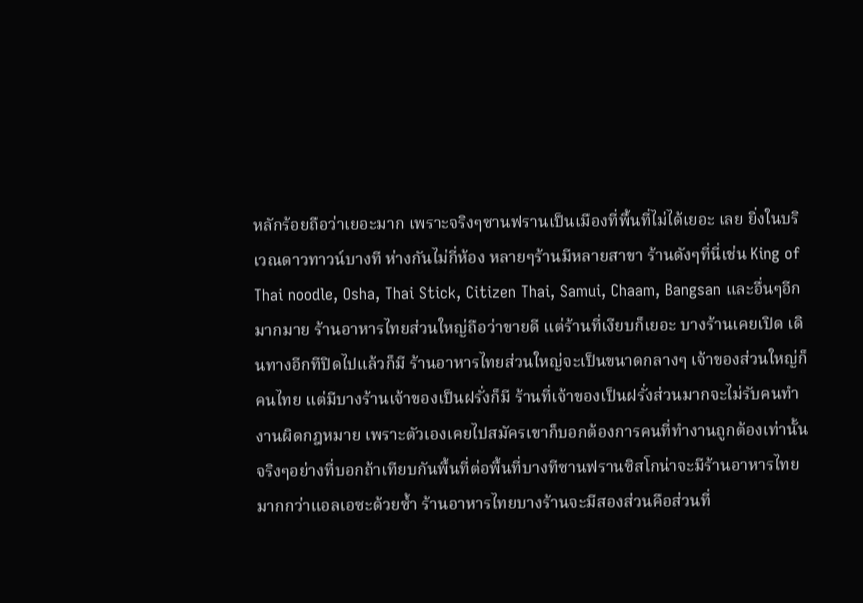หลักร้อยถือว่าเยอะมาก เพราะจริงๆซานฟรานเป็นเมืองที่พื้นที่ไม่ได้เยอะ เลย ยิ่งในบริเวณดาวทาวน์บางที ห่างกันไม่กี่ห้อง หลายๆร้านมีหลายสาขา ร้านดังๆที่นี่เช่น King of Thai noodle, Osha, Thai Stick, Citizen Thai, Samui, Chaam, Bangsan และอื่นๆอีกมากมาย ร้านอาหารไทยส่วนใหญ่ถือว่าขายดี แต่ร้านที่เงียบก็เยอะ บางร้านเคยเปิด เดินทางอีกทีปิดไปแล้วก็มี ร้านอาหารไทยส่วนใหญ่จะเป็นขนาดกลางๆ เจ้าของส่วนใหญ่ก็คนไทย แต่มีบางร้านเจ้าของเป็นฝรั่งก็มี ร้านที่เจ้าของเป็นฝรั่งส่วนมากจะไม่รับคนทำงานผิดกฎหมาย เพราะตัวเองเคยไปสมัครเขาก็บอกต้องการคนที่ทำงานถูกต้องเท่านั้น จริงๆอย่างที่บอกถ้าเทียบกันพื้นที่ต่อพื้นที่บางทีซานฟรานซิสโกน่าจะมีร้านอาหารไทยมากกว่าแอลเอซะด้วยซ้ำ ร้านอาหารไทยบางร้านจะมีสองส่วนคือส่วนที่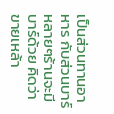เป็นส่วนทานอาหาร กับส่วนบาร์ หลายๆร้านจะมีบาร์ด้วย คิดว่าขายเหล้า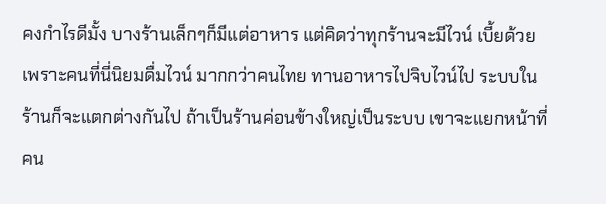คงกำไรดีมั้ง บางร้านเล็กๆก็มีแต่อาหาร แต่คิดว่าทุกร้านจะมีไวน์ เบี้ยด้วย เพราะคนที่นี่นิยมดื่มไวน์ มากกว่าคนไทย ทานอาหารไปจิบไวน์ไป ระบบในร้านก็จะแตกต่างกันไป ถ้าเป็นร้านค่อนข้างใหญ่เป็นระบบ เขาจะแยกหน้าที่คน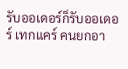รับออเดอร์ก็รับออเดอร์ เทกแคร์ คนยกอา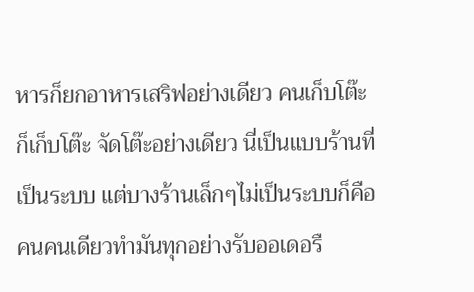หารก็ยกอาหารเสริฟอย่างเดียว คนเก็บโต๊ะก็เก็บโต๊ะ จัดโต๊ะอย่างเดียว นี่เป็นแบบร้านที่เป็นระบบ แต่บางร้านเล็กๆไม่เป็นระบบก็คือคนคนเดียวทำมันทุกอย่างรับออเดอรื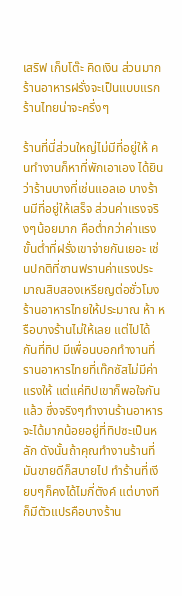เสริฟ เก็บโต๊ะ คิดเงิน ส่วนมากร้านอาหารฝรั่งจะเป็นแบบแรก ร้านไทยน่าจะครึ่งๆ

ร้านที่นี่ส่วนใหญ่ไม่มีที่อยู่ให้ คนทำงานก็หาที่พักเอาเอง ได้ยินว่าร้านบางที่เช่นแอลเอ บางร้านมีที่อยู่ให้เสร็จ ส่วนค่าแรงจริงๆน้อยมาก คือต่ำกว่าค่าแรงขั้นต่ำที่ฝรั่งเขาจ่ายกันเยอะ เช่นปกติที่ซานฟรานค่าแรงประมาณสิบสองเหรียญต่อชั่วโมง ร้านอาหารไทยให้ประมาณ ห้า หรือบางร้านไม่ให้เลย แต่ไปได้กันที่ทิป มีเพื่อนบอกทำงานที่รานอาหารไทยที่เท๊กซัสไม่มีค่าแรงให้ แต่แค่ทิปเขาก็พอใจกันแล้ว ซึ่งจริงๆทำงานร้านอาหารจะได้มากน้อยอยู่ที่ทิปซะเป็นหลัก ดังนั้นถ้าคุณทำงานร้านที่มันขายดีก็สบายไป ทำร้านที่เงียบๆก็คงได้ไมกี่ตังค์ แต่บางทีก็มีตัวแปรคือบางร้าน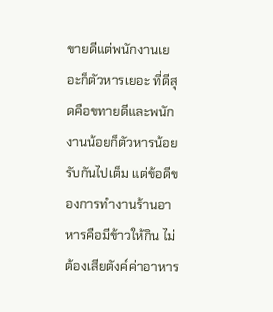ขายดีแต่พนักงานเยอะก็ตัวหารเยอะ ที่ดีสุดคือขทายดีและพนักงานน้อยก็ตัวหารน้อยรับกันไปเต็ม แต่ข้อดีของการทำงานร้านอาหารคือมีข้าวให้กิน ไม่ต้องเสียตังค์ค่าอาหาร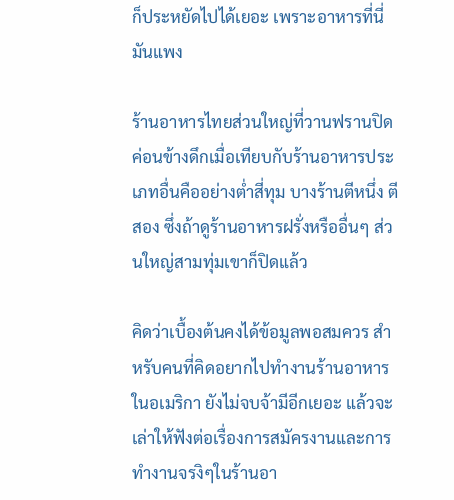ก็ประหยัดไปได้เยอะ เพราะอาหารที่นี่มันแพง

ร้านอาหารไทยส่วนใหญ่ที่วานฟรานปิดค่อนข้างดึกเมื่อเทียบกับร้านอาหารประเภทอื่นคืออย่างต่ำสี่ทุม บางร้านตีหนึ่ง ตีสอง ซึ่งถ้าดูร้านอาหารฝรั่งหรืออื่นๆ ส่วนใหญ่สามทุ่มเขาก็ปิดแล้ว

คิดว่าเบื้องต้นคงได้ข้อมูลพอสมควร สำหรับคนที่คิดอยากไปทำงานร้านอาหารในอเมริกา ยังไม่จบจ้ามีอีกเยอะ แล้วจะเล่าให้ฟังต่อเรื่องการสมัครงานและการทำงานจรงิๆในร้านอา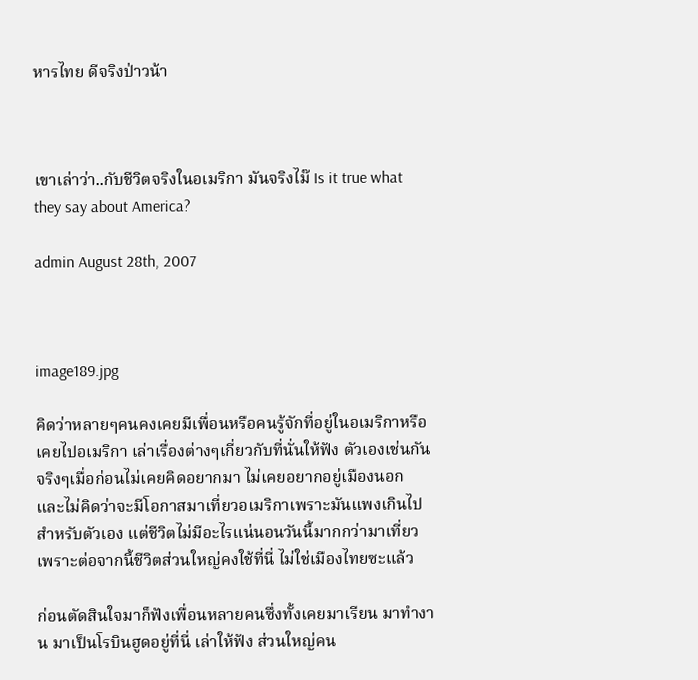หารไทย ดีจริงป่าวน้า



เขาเล่าว่า..กับชีวิตจริงในอเมริกา มันจริงไม๊ Is it true what they say about America?

admin August 28th, 2007



image189.jpg

คิดว่าหลายๆคนคงเคยมีเพื่อนหรือคนรู้จักที่อยู่ในอเมริกาหรือเคยไปอเมริกา เล่าเรื่องต่างๆเกี่ยวกับที่นั่นให้ฟัง ตัวเองเช่นกันจริงๆเมื่อก่อนไม่เคยคิดอยากมา ไม่เคยอยากอยู่เมืองนอก และไม่คิดว่าจะมีโอกาสมาเที่ยวอเมริกาเพราะมันแพงเกินไปสำหรับตัวเอง แต่ชีวิตไม่มีอะไรแน่นอนวันนี้มากกว่ามาเที่ยวเพราะต่อจากนี้ชีวิตส่วนใหญ่คงใช้ที่นี่ ไม่ใช่เมืองไทยซะแล้ว

ก่อนตัดสินใจมาก็ฟังเพื่อนหลายคนซึ่งทั้งเคยมาเรียน มาทำงาน มาเป็นโรบินฮูดอยู่ที่นี่ เล่าให้ฟัง ส่วนใหญ่คน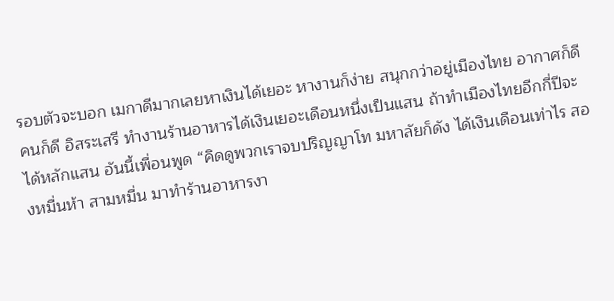รอบตัวจะบอก เมกาดีมากเลยหาเงินได้เยอะ หางานก็ง่าย สนุกกว่าอยู่เมืองไทย อากาศก็ดี คนก็ดี อิสระเสรี ทำงานร้านอาหารได้เงินเยอะเดือนหนึ่งเป็นแสน ถ้าทำเมืองไทยอีกกี่ปีจะได้หลักแสน อันนี้เพื่อนพูด “คิดดูพวกเราจบปริญญาโท มหาลัยก็ดัง ได้เงินเดือนเท่าไร สองหมื่นห้า สามหมื่น มาทำร้านอาหารงา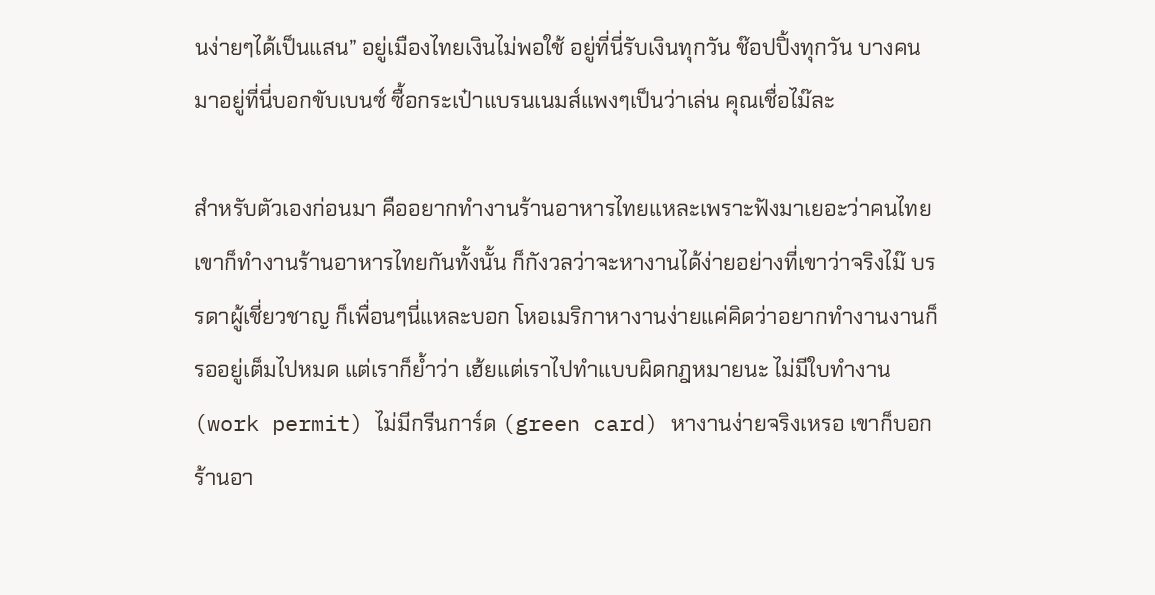นง่ายๆได้เป็นแสน” อยู่เมืองไทยเงินไม่พอใช้ อยู่ที่นี่รับเงินทุกวัน ช๊อปปิ้งทุกวัน บางคนมาอยู่ที่นี่บอกขับเบนซ์ ซื้อกระเป๋าแบรนเนมส์แพงๆเป็นว่าเล่น คุณเชื่อไม๊ละ

สำหรับตัวเองก่อนมา คืออยากทำงานร้านอาหารไทยแหละเพราะฟังมาเยอะว่าคนไทยเขาก็ทำงานร้านอาหารไทยกันทั้งนั้น ก็กังวลว่าจะหางานได้ง่ายอย่างที่เขาว่าจริงไม๊ บรรดาผู้เชี่ยวชาญ ก็เพื่อนๆนี่แหละบอก โหอเมริกาหางานง่ายแค่คิดว่าอยากทำงานงานก็รออยู่เต็มไปหมด แต่เราก็ย้ำว่า เฮ้ยแต่เราไปทำแบบผิดกฎหมายนะ ไม่มีใบทำงาน (work permit) ไม่มีกรีนการ์ด (green card) หางานง่ายจริงเหรอ เขาก็บอกร้านอา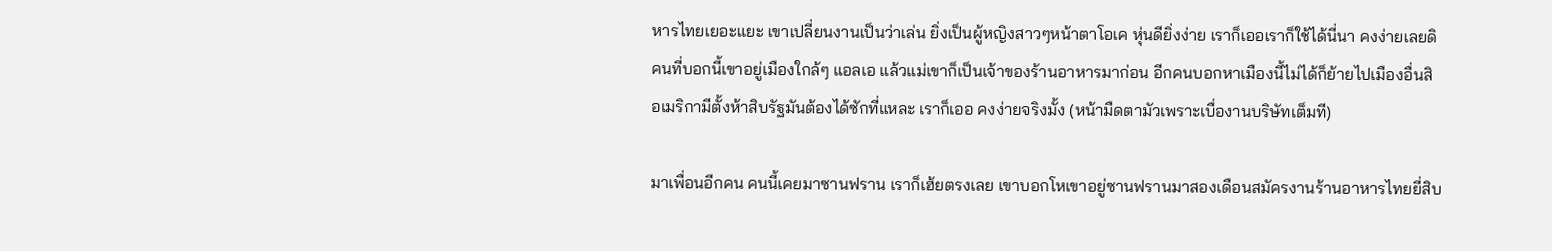หารไทยเยอะแยะ เขาเปลี่ยนงานเป็นว่าเล่น ยิ่งเป็นผู้หญิงสาวๆหน้าตาโอเค หุ่นดียิ่งง่าย เราก็เออเราก็ใช้ได้นี่นา คงง่ายเลยดิ คนที่บอกนี้เขาอยู่เมืองใกล้ๆ แอลเอ แล้วแม่เขาก็เป็นเจ้าของร้านอาหารมาก่อน อีกคนบอกหาเมืองนี้ไม่ได้ก็ย้ายไปเมืองอื่นสิ อเมริกามีตั้งห้าสิบรัฐมันต้องได้ซักที่แหละ เราก็เออ คงง่ายจริงมั้ง (หน้ามืดตามัวเพราะเบื่องานบริษัทเต็มที)

มาเพื่อนอีกคน คนนี้เคยมาซานฟราน เราก็เฮ้ยตรงเลย เขาบอกโหเขาอยู่ซานฟรานมาสองเดือนสมัครงานร้านอาหารไทยยี่สิบ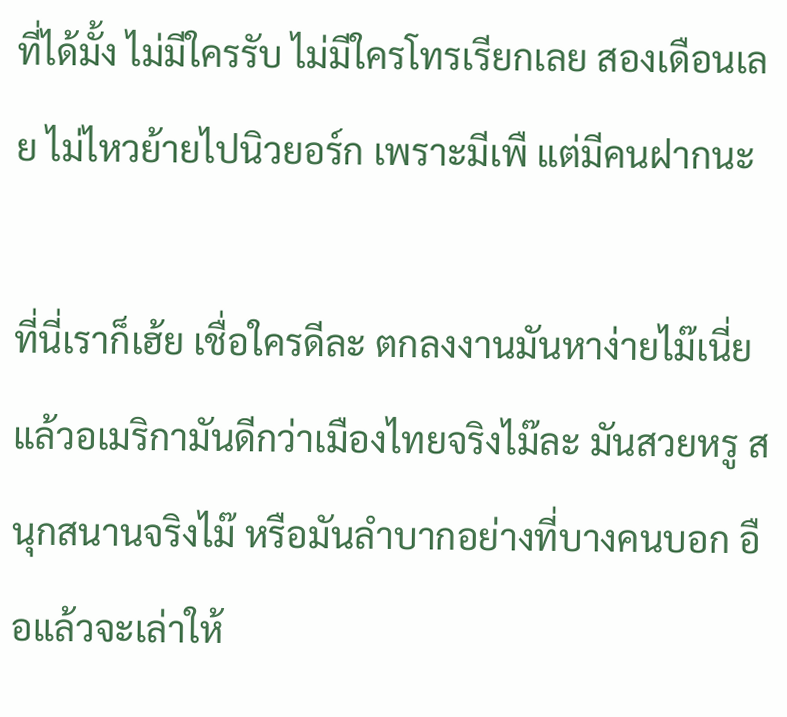ที่ได้มั้ง ไม่มีใครรับ ไม่มีใครโทรเรียกเลย สองเดือนเลย ไม่ไหวย้ายไปนิวยอร์ก เพราะมีเพื แต่มีคนฝากนะ

ที่นี่เราก็เฮ้ย เชื่อใครดีละ ตกลงงานมันหาง่ายไม๊เนี่ย แล้วอเมริกามันดีกว่าเมืองไทยจริงไม๊ละ มันสวยหรู สนุกสนานจริงไม๊ หรือมันลำบากอย่างที่บางคนบอก อือแล้วจะเล่าให้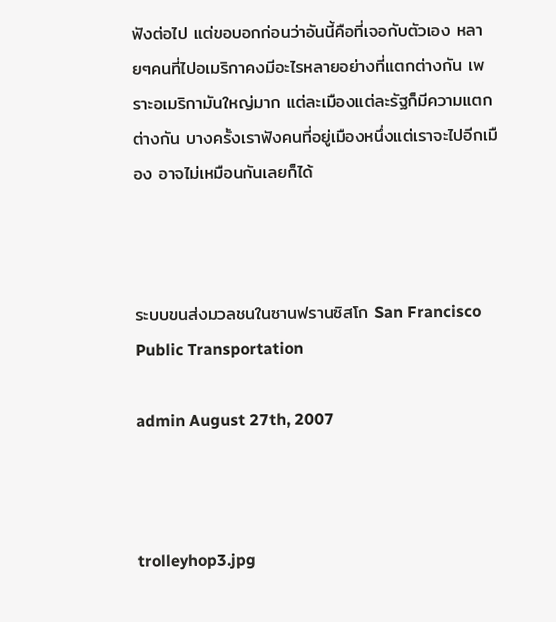ฟังต่อไป แต่ขอบอกก่อนว่าอันนี้คือที่เจอกับตัวเอง หลายๆคนที่ไปอเมริกาคงมีอะไรหลายอย่างที่แตกต่างกัน เพราะอเมริกามันใหญ่มาก แต่ละเมืองแต่ละรัฐก็มีความแตกต่างกัน บางครั้งเราฟังคนที่อยู่เมืองหนึ่งแต่เราจะไปอีกเมือง อาจไม่เหมือนกันเลยก็ได้



ระบบขนส่งมวลชนในซานฟรานซิสโก San Francisco Public Transportation

admin August 27th, 2007



trolleyhop3.jpg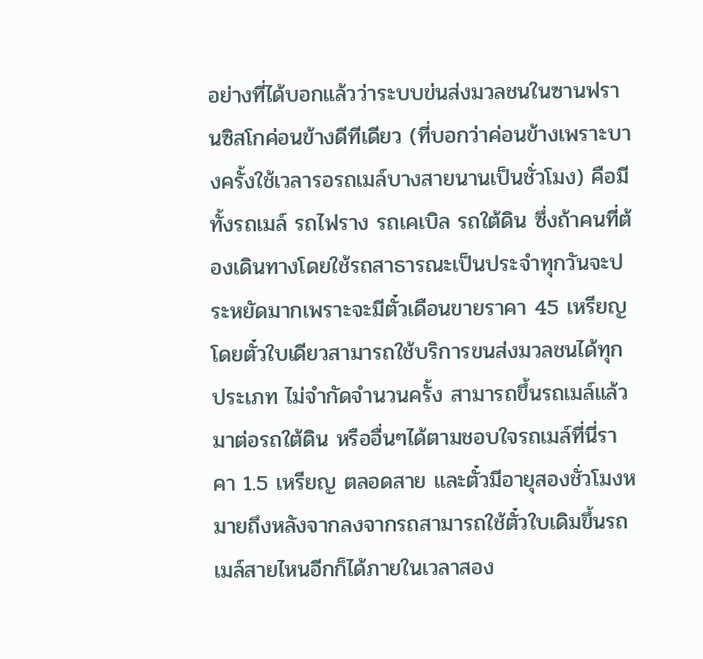อย่างที่ได้บอกแล้วว่าระบบข่นส่งมวลชนในซานฟรานซิสโกค่อนข้างดีทีเดียว (ที่บอกว่าค่อนข้างเพราะบางครั้งใช้เวลารอรถเมล์บางสายนานเป็นชั่วโมง) คือมีทั้งรถเมล์ รถไฟราง รถเคเบิล รถใต้ดิน ซึ่งถ้าคนที่ต้องเดินทางโดยใช้รถสาธารณะเป็นประจำทุกวันจะประหยัดมากเพราะจะมีตั๋วเดือนขายราคา 45 เหรียญ โดยตั๋วใบเดียวสามารถใช้บริการขนส่งมวลชนได้ทุกประเภท ไม่จำกัดจำนวนครั้ง สามารถขึ้นรถเมล์แล้วมาต่อรถใต้ดิน หรืออื่นๆได้ตามชอบใจรถเมล์ที่นี่ราคา 1.5 เหรียญ ตลอดสาย และตั๋วมีอายุสองชั่วโมงหมายถึงหลังจากลงจากรถสามารถใช้ตั๋วใบเดิมขึ้นรถเมล์สายไหนอีกก็ได้ภายในเวลาสอง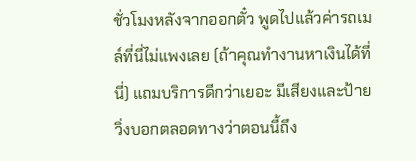ชั่วโมงหลังจากออกตั๋ว พูดไปแล้วค่ารถเมล์ที่นี่ไม่แพงเลย (ถ้าคุณทำงานหาเงินได้ที่นี่) แถมบริการดีกว่าเยอะ มีเสียงและป้ายวิ่งบอกตลอดทางว่าตอนนี้ถึง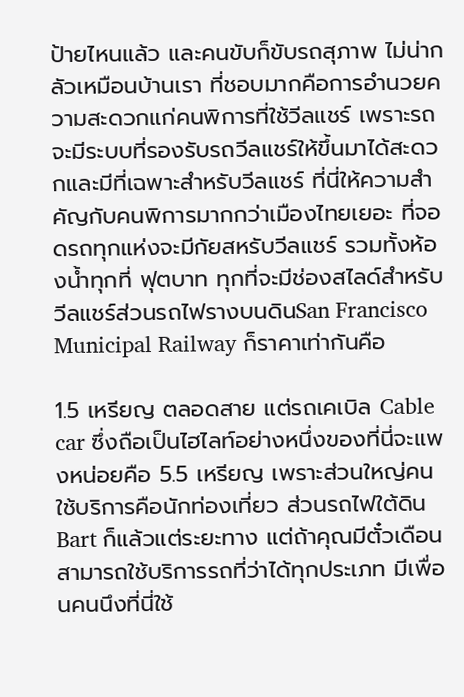ป้ายไหนแล้ว และคนขับก็ขับรถสุภาพ ไม่น่ากลัวเหมือนบ้านเรา ที่ชอบมากคือการอำนวยความสะดวกแก่คนพิการที่ใช้วีลแชร์ เพราะรถจะมีระบบที่รองรับรถวีลแชร์ให้ขึ้นมาได้สะดวกและมีที่เฉพาะสำหรับวีลแชร์ ที่นี่ให้ความสำคัญกับคนพิการมากกว่าเมืองไทยเยอะ ที่จอดรถทุกแห่งจะมีกัยสหรับวีลแชร์ รวมทั้งห้องน้ำทุกที่ ฟุตบาท ทุกที่จะมีช่องสไลด์สำหรับวีลแชร์ส่วนรถไฟรางบนดินSan Francisco Municipal Railway ก็ราคาเท่ากันคือ

1.5 เหรียญ ตลอดสาย แต่รถเคเบิล Cable car ซึ่งถือเป็นไฮไลท์อย่างหนึ่งของที่นี่จะแพงหน่อยคือ 5.5 เหรียญ เพราะส่วนใหญ่คนใช้บริการคือนักท่องเที่ยว ส่วนรถไฟใต้ดิน Bart ก็แล้วแต่ระยะทาง แต่ถ้าคุณมีตั๋วเดือนสามารถใช้บริการรถที่ว่าได้ทุกประเภท มีเพื่อนคนนึงที่นี่ใช้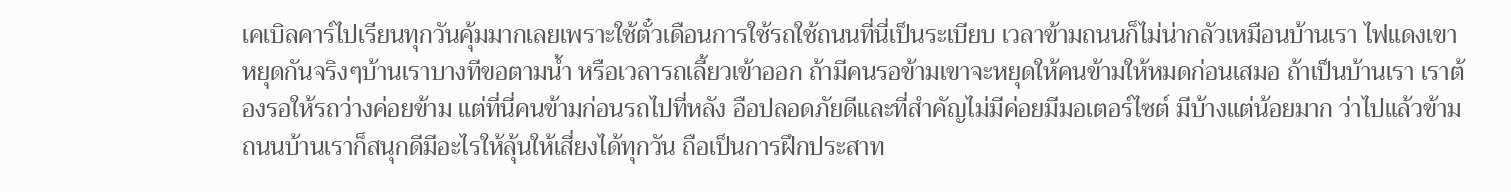เคเบิลคาร์ไปเรียนทุกวันคุ้มมากเลยเพราะใช้ตั๋วเดือนการใช้รถใช้ถนนที่นี่เป็นระเบียบ เวลาข้ามถนนก็ไม่น่ากลัวเหมือนบ้านเรา ไฟแดงเขาหยุดกันจริงๆบ้านเราบางทีขอตามน้ำ หรือเวลารถเลี้ยวเข้าออก ถ้ามีคนรอข้ามเขาจะหยุดให้คนข้ามให้หมดก่อนเสมอ ถ้าเป็นบ้านเรา เราต้องรอให้รถว่างค่อยข้าม แต่ที่นี่คนข้ามก่อนรถไปที่หลัง อือปลอดภัยดีและที่สำคัญไม่มีค่อยมีมอเตอร์ไซต์ มีบ้างแต่น้อยมาก ว่าไปแล้วข้ามถนนบ้านเราก็สนุกดีมีอะไรให้ลุ้นให้เสี่ยงได้ทุกวัน ถือเป็นการฝึกประสาท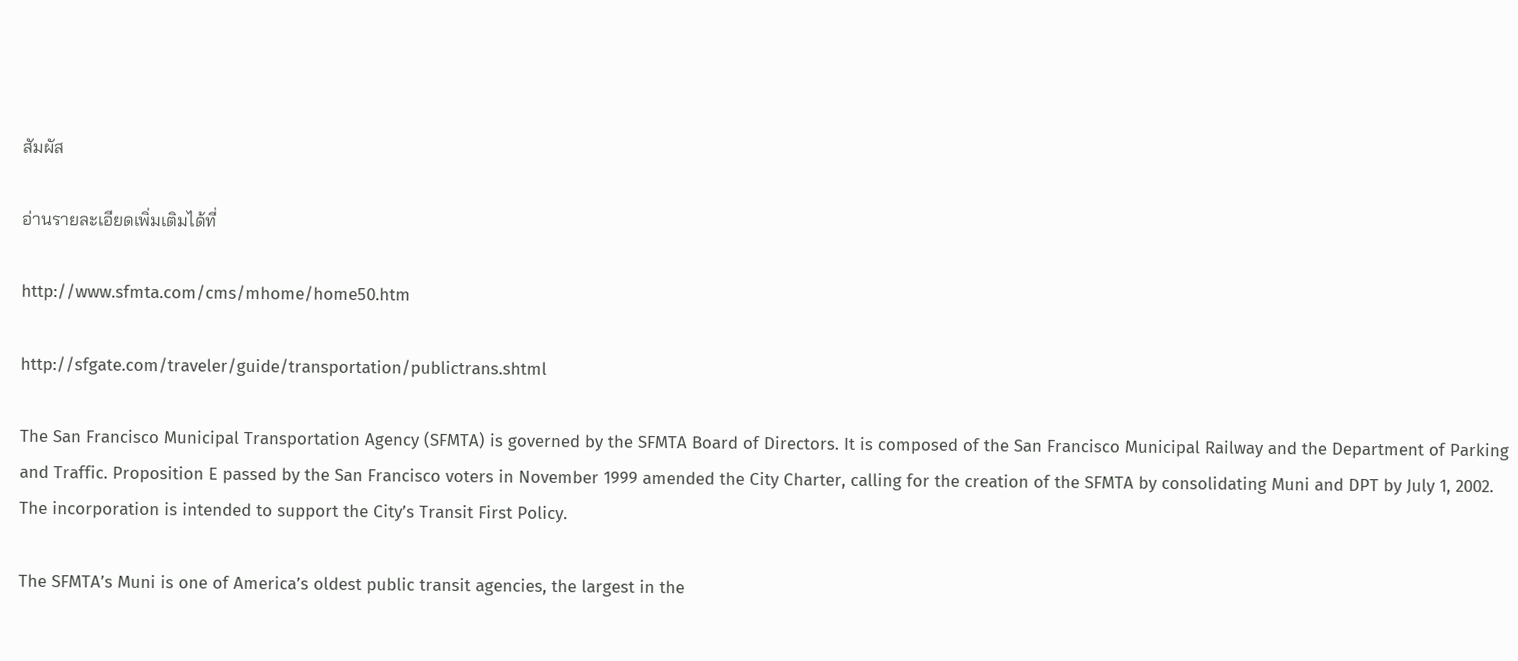สัมผัส

อ่านรายละเอียดเพิ่มเติมได้ที่

http://www.sfmta.com/cms/mhome/home50.htm

http://sfgate.com/traveler/guide/transportation/publictrans.shtml

The San Francisco Municipal Transportation Agency (SFMTA) is governed by the SFMTA Board of Directors. It is composed of the San Francisco Municipal Railway and the Department of Parking and Traffic. Proposition E passed by the San Francisco voters in November 1999 amended the City Charter, calling for the creation of the SFMTA by consolidating Muni and DPT by July 1, 2002. The incorporation is intended to support the City’s Transit First Policy.

The SFMTA’s Muni is one of America’s oldest public transit agencies, the largest in the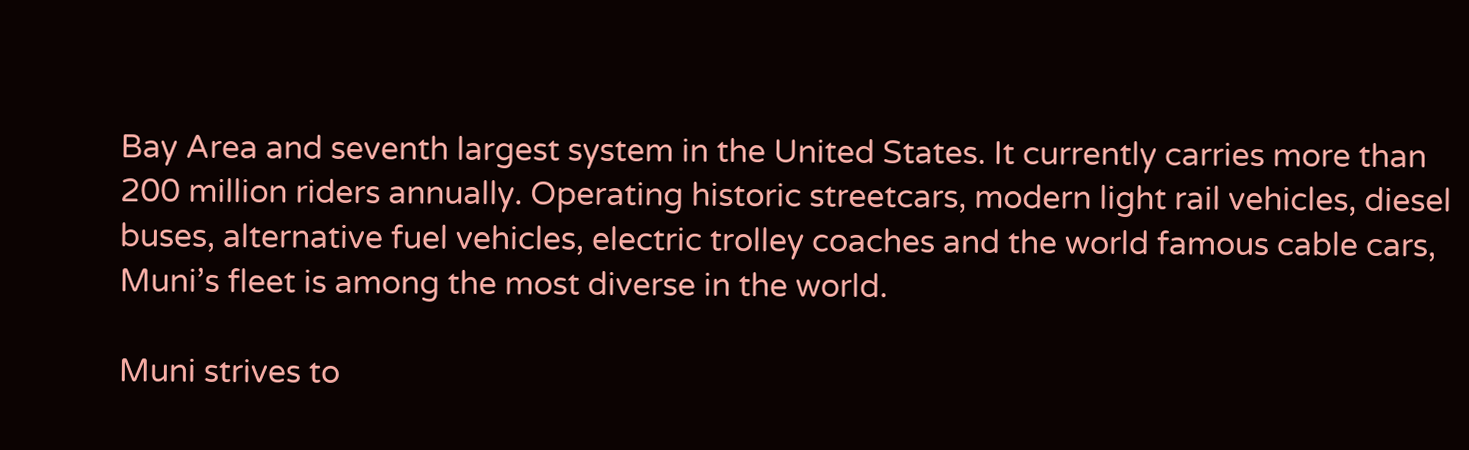Bay Area and seventh largest system in the United States. It currently carries more than 200 million riders annually. Operating historic streetcars, modern light rail vehicles, diesel buses, alternative fuel vehicles, electric trolley coaches and the world famous cable cars, Muni’s fleet is among the most diverse in the world.

Muni strives to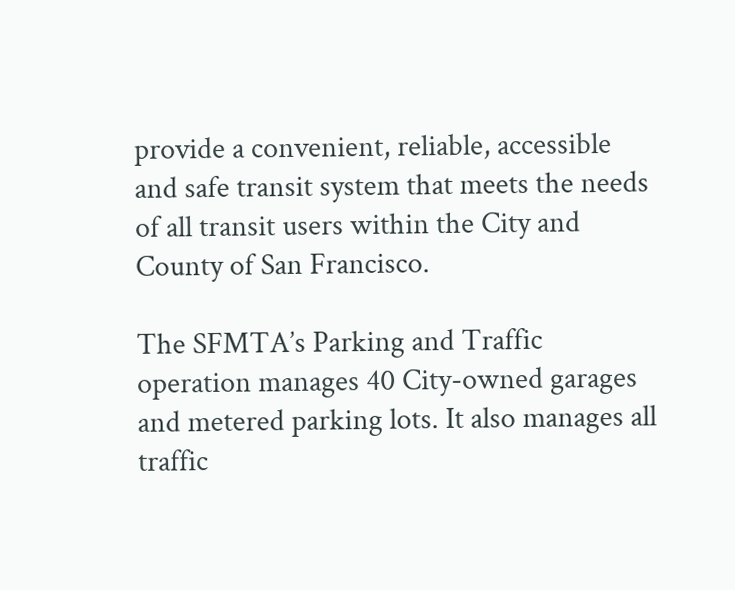provide a convenient, reliable, accessible and safe transit system that meets the needs of all transit users within the City and County of San Francisco.

The SFMTA’s Parking and Traffic operation manages 40 City-owned garages and metered parking lots. It also manages all traffic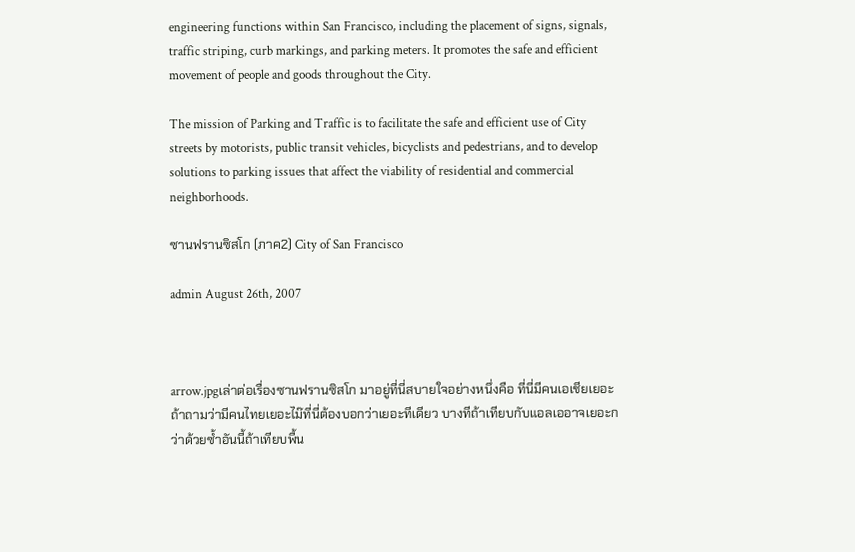engineering functions within San Francisco, including the placement of signs, signals, traffic striping, curb markings, and parking meters. It promotes the safe and efficient movement of people and goods throughout the City.

The mission of Parking and Traffic is to facilitate the safe and efficient use of City streets by motorists, public transit vehicles, bicyclists and pedestrians, and to develop solutions to parking issues that affect the viability of residential and commercial neighborhoods.

ซานฟรานซิสโก (ภาค2) City of San Francisco

admin August 26th, 2007



arrow.jpgเล่าต่อเรื่องซานฟรานซิสโก มาอยู่ที่นี่สบายใจอย่างหนึ่งคือ ที่นี่มีคนเอเชียเยอะ ถ้าถามว่ามีคนไทยเยอะไม๊ที่นี่ต้องบอกว่าเยอะทีเดียว บางทีถ้าเทียบกับแอลเออาจเยอะกว่าด้วยซ้ำอันนี้ถ้าเทียบพื้น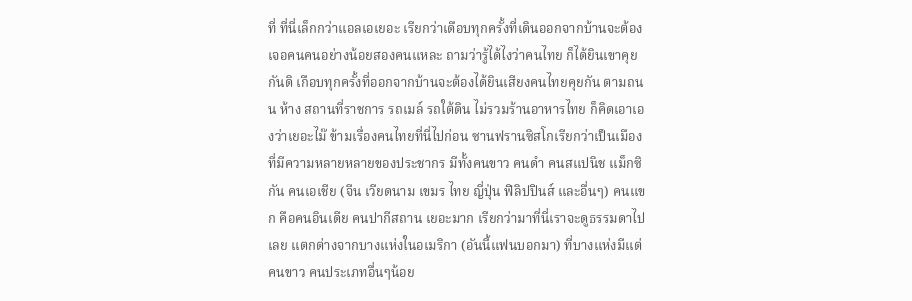ที่ ที่นี่เล็กกว่าแอลเอเยอะ เรียกว่าเดือบทุกครั้งที่เดินออกจากบ้านจะต้องเจอคนคนอย่างน้อยสองคนแหละ ถามว่ารู้ได้ไงว่าคนไทย ก็ได้ยินเขาคุยกันดิ เกือบทุกครั้งที่ออกจากบ้านจะต้องได้ยินเสียงคนไทยคุยกัน ตามถนน ห้าง สถานที่ราชการ รถเมล์ รถใต้ดิน ไม่รวมร้านอาหารไทย ก็คิดเอาเองว่าเยอะไม๊ ข้ามเรื่องคนไทยที่นี่ไปก่อน ซานฟรานซิสโกเรียกว่าเป็นเมืองที่มีความหลายหลายของประชากร มีทั้งคนขาว คนดำ คนสแปนิช แม็กซิกัน คนเอเชีย (จีน เวียดนาม เขมร ไทย ญี่ปุ่น ฟิลิปปินส์ และอื่นๆ) คนแขก คือคนอินเดีย คนปากีสถาน เยอะมาก เรียกว่ามาที่นี่เราจะดูธรรมดาไปเลย แตกต่างจากบางแห่งในอเมริกา (อันนี้แฟนบอกมา) ที่บางแห่งมีแต่คนขาว คนประเภทอื่นๆน้อย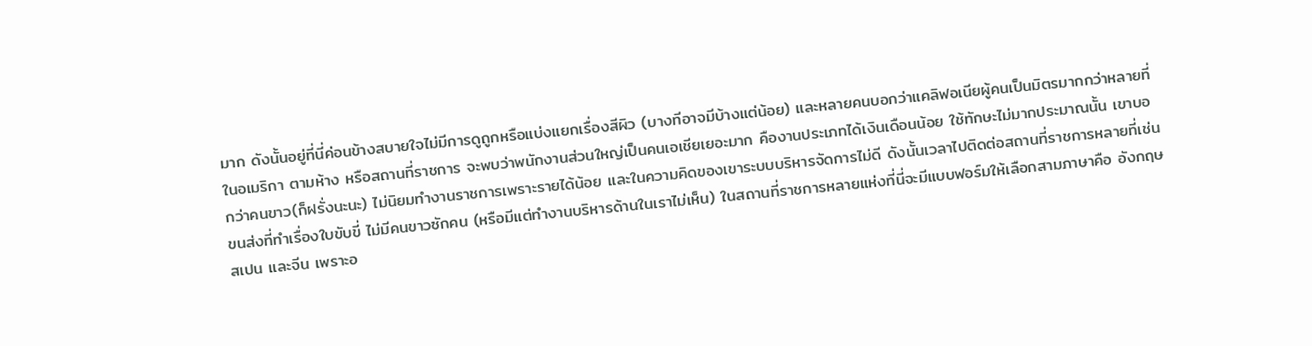มาก ดังนั้นอยู่ที่นี่ค่อนข้างสบายใจไม่มีการดูถูกหรือแบ่งแยกเรื่องสีผิว (บางทีอาจมีบ้างแต่น้อย) และหลายคนบอกว่าแคลิฟอเนียผู้คนเป็นมิตรมากกว่าหลายที่ในอเมริกา ตามห้าง หรือสถานที่ราชการ จะพบว่าพนักงานส่วนใหญ่เป็นคนเอเชียเยอะมาก คืองานประเภทได้เงินเดือนน้อย ใช้ทักษะไม่มากประมาณนั้น เขาบอกว่าคนขาว(ก็ฝรั่งนะนะ) ไม่นิยมทำงานราชการเพราะรายได้น้อย และในความคิดของเขาระบบบริหารจัดการไม่ดี ดังนั้นเวลาไปติดต่อสถานที่ราชการหลายที่เช่นขนส่งที่ทำเรื่องใบขับขี่ ไม่มีคนขาวซักคน (หรือมีแต่ทำงานบริหารด้านในเราไม่เห็น) ในสถานที่ราชการหลายแห่งที่นี่จะมีแบบฟอร์มให้เลือกสามภาษาคือ อังกฤษ สเปน และจีน เพราะอ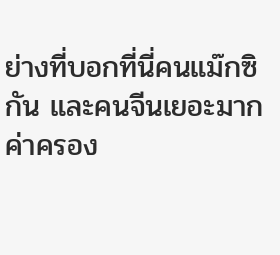ย่างที่บอกที่นี่คนแม๊กซิกัน และคนจีนเยอะมาก ค่าครอง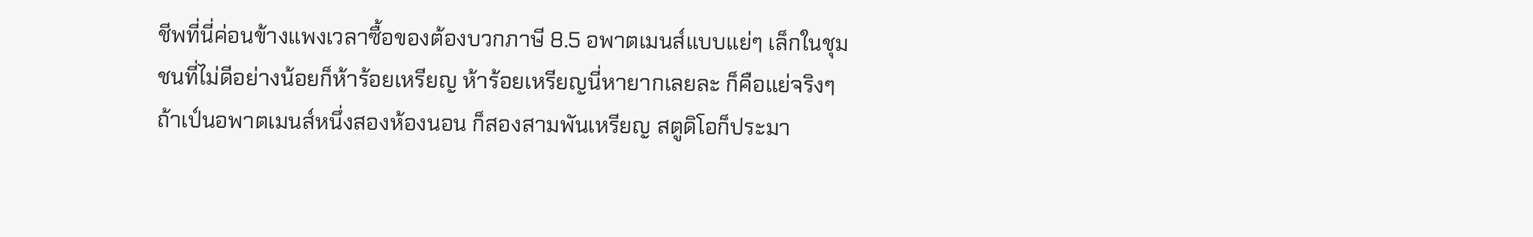ชีพที่นี่ค่อนข้างแพงเวลาซื้อของต้องบวกภาษี 8.5 อพาตเมนส์แบบแย่ๆ เล็กในชุมชนที่ไม่ดีอย่างน้อยก็ห้าร้อยเหรียญ ห้าร้อยเหรียญนี่หายากเลยละ ก็คือแย่จริงๆ ถ้าเป์นอพาตเมนส์หนึ่งสองห้องนอน ก็สองสามพันเหรียญ สตูดิโอก็ประมา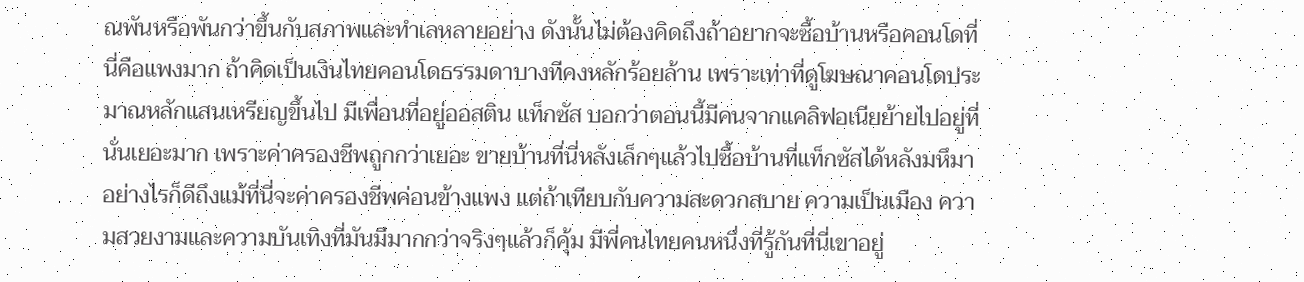ณพันหรือพันกว่าขึ้นกับสภาพและทำเลหลายอย่าง ดังนั้นไม่ต้องคิดถึงถ้าอยากจะซื้อบ้านหรือคอนโดที่นี่คือแพงมาก ถ้าคิดเป็นเงินไทยคอนโดธรรมดาบางทีคงหลักร้อยล้าน เพราะเท่าที่ดูโฆษณาคอนโดประมาณหลักแสนเหรียญขึ้นไป มีเพื่อนที่อยู่ออสติน แท็กซัส บอกว่าตอนนี้มีคนจากแคลิฟอเนียย้ายไปอยู่ที่นั่นเยอะมาก เพราะค่าครองชีพถูกกว่าเยอะ ขายบ้านที่นี่หลังเล็กๆแล้วไปซื้อบ้านที่แท็กซัสได้หลังมหึมาอย่างไรก็ดีถึงแม้ที่นี่จะค่าครองชีพค่อนข้างแพง แต่ถ้าเทียบกับความสะดวกสบาย ความเป็นเมือง ความสวยงามและความบันเทิงที่มันมีมากกว่าจริงๆแล้วก็คุ้ม มีพี่คนไทยคนหนึ่งที่รู้กันที่นี่เขาอยู่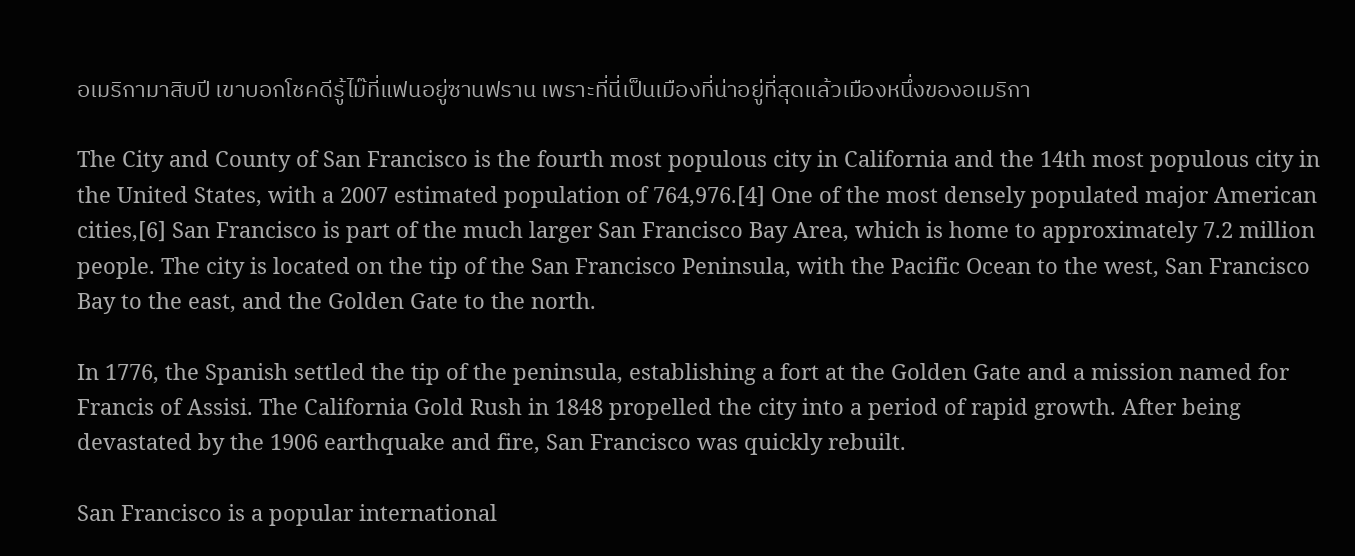อเมริกามาสิบปี เขาบอกโชคดีรู้ไม๊ที่แฟนอยู่ซานฟราน เพราะที่นี่เป็นเมืองที่น่าอยู่ที่สุดแล้วเมืองหนึ่งของอเมริกา

The City and County of San Francisco is the fourth most populous city in California and the 14th most populous city in the United States, with a 2007 estimated population of 764,976.[4] One of the most densely populated major American cities,[6] San Francisco is part of the much larger San Francisco Bay Area, which is home to approximately 7.2 million people. The city is located on the tip of the San Francisco Peninsula, with the Pacific Ocean to the west, San Francisco Bay to the east, and the Golden Gate to the north.

In 1776, the Spanish settled the tip of the peninsula, establishing a fort at the Golden Gate and a mission named for Francis of Assisi. The California Gold Rush in 1848 propelled the city into a period of rapid growth. After being devastated by the 1906 earthquake and fire, San Francisco was quickly rebuilt.

San Francisco is a popular international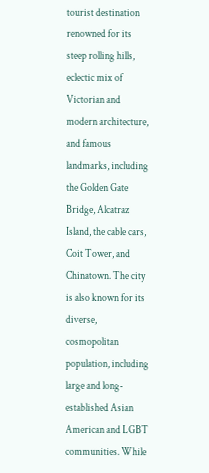tourist destination renowned for its steep rolling hills, eclectic mix of Victorian and modern architecture, and famous landmarks, including the Golden Gate Bridge, Alcatraz Island, the cable cars, Coit Tower, and Chinatown. The city is also known for its diverse, cosmopolitan population, including large and long-established Asian American and LGBT communities. While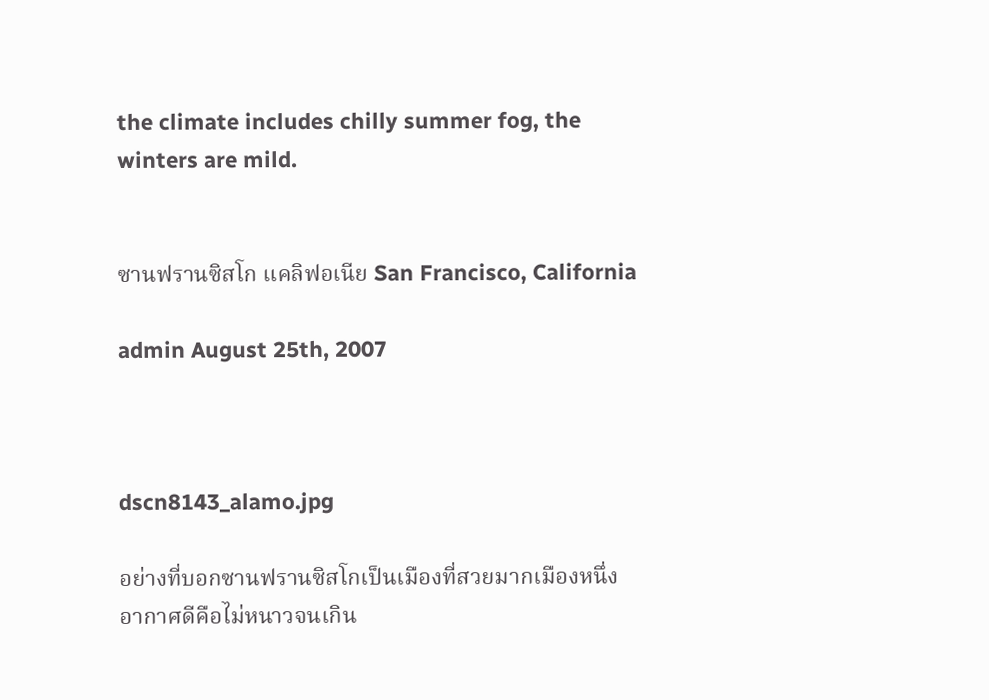the climate includes chilly summer fog, the winters are mild.


ซานฟรานซิสโก แคลิฟอเนีย San Francisco, California

admin August 25th, 2007



dscn8143_alamo.jpg

อย่างที่บอกซานฟรานซิสโกเป็นเมืองที่สวยมากเมืองหนึ่ง อากาศดีคือไม่หนาวจนเกิน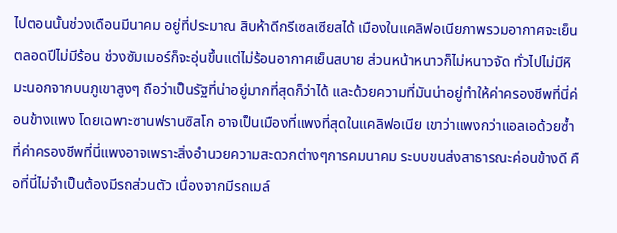ไปตอนนั้นช่วงเดือนมีนาคม อยู่ที่ประมาณ สิบห้าดีกรีเซลเซียสได้ เมืองในแคลิฟอเนียภาพรวมอากาศจะเย็นตลอดปีไม่มีร้อน ช่วงซัมเมอร์ก็จะอุ่นขึ้นแต่ไม่ร้อนอากาศเย็นสบาย ส่วนหน้าหนาวก็ไม่หนาวจัด ทั่วไปไม่มีหิมะนอกจากบนภูเขาสูงๆ ถือว่าเป็นรัฐที่น่าอยู่มากที่สุดก็ว่าได้ และด้วยความที่มันน่าอยู่ทำให้ค่าครองชีพที่นี่ค่อนข้างแพง โดยเฉพาะซานฟรานซิสโก อาจเป็นเมืองที่แพงที่สุดในแคลิฟอเนีย เขาว่าแพงกว่าแอลเอด้วยซ้ำ ที่ค่าครองชีพที่นี่แพงอาจเพราะสิ่งอำนวยความสะดวกต่างๆการคมนาคม ระบบขนส่งสาธารณะค่อนข้างดี คือที่นี่ไม่จำเป็นต้องมีรถส่วนตัว เนื่องจากมีรถเมล์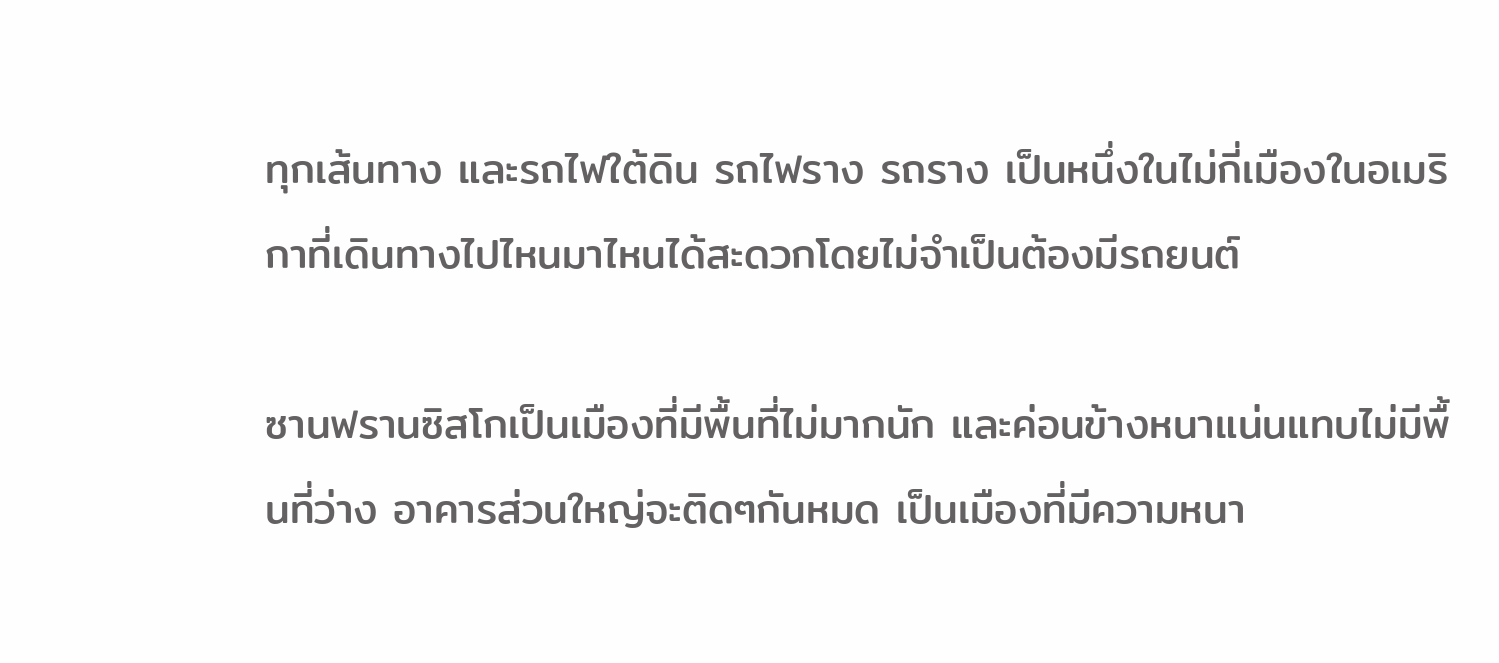ทุกเส้นทาง และรถไฟใต้ดิน รถไฟราง รถราง เป็นหนึ่งในไม่กี่เมืองในอเมริกาที่เดินทางไปไหนมาไหนได้สะดวกโดยไม่จำเป็นต้องมีรถยนต์

ซานฟรานซิสโกเป็นเมืองที่มีพื้นที่ไม่มากนัก และค่อนข้างหนาแน่นแทบไม่มีพื้นที่ว่าง อาคารส่วนใหญ่จะติดๆกันหมด เป็นเมืองที่มีความหนา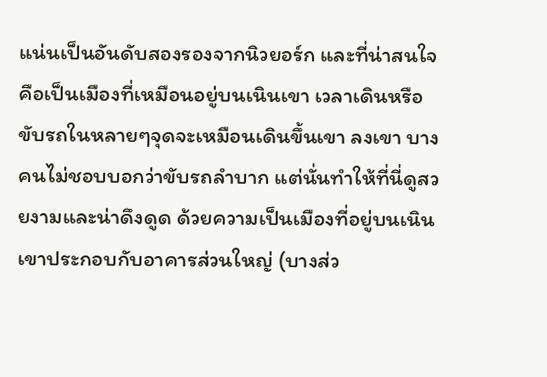แน่นเป็นอันดับสองรองจากนิวยอร์ก และที่น่าสนใจคือเป็นเมืองที่เหมือนอยู่บนเนินเขา เวลาเดินหรือขับรถในหลายๆจุดจะเหมือนเดินขึ้นเขา ลงเขา บางคนไม่ชอบบอกว่าขับรถลำบาก แต่นั่นทำให้ที่นี่ดูสวยงามและน่าดึงดูด ด้วยความเป็นเมืองที่อยู่บนเนินเขาประกอบกับอาคารส่วนใหญ่ (บางส่ว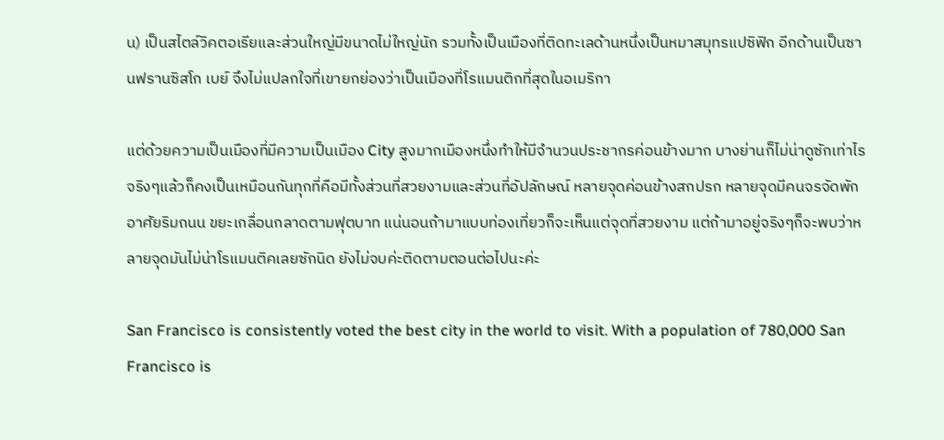น) เป็นสไตล์วิคตอเรียและส่วนใหญ่มีขนาดไม่ใหญ่นัก รวมทั้งเป็นเมืองที่ติดทะเลด้านหนึ่งเป็นหมาสมุทรแปซิฟิก อีกด้านเป็นซานฟรานซิสโก เบย์ จึงไม่แปลกใจที่เขายกย่องว่าเป็นเมืองที่โรแมนติกที่สุดในอเมริกา

แต่ด้วยความเป็นเมืองที่มีความเป็นเมือง City สูงมากเมืองหนึ่งทำให้มีจำนวนประชากรค่อนข้างมาก บางย่านก็ไม่น่าดูซักเท่าไร จริงๆแล้วก็คงเป็นเหมือนกันทุกที่คือมีทั้งส่วนที่สวยงามและส่วนที่อัปลักษณ์ หลายจุดค่อนข้างสกปรก หลายจุดมีคนจรจัดพักอาศัยริมถนน ขยะเกลื่อนกลาดตามฟุตบาท แน่นอนถ้ามาแบบท่องเที่ยวก็จะเห็นแต่จุดที่สวยงาม แต่ถ้ามาอยู่จริงๆก็จะพบว่าหลายจุดมันไม่น่าโรแมนติคเลยซักนิด ยังไม่จบค่ะติดตามตอนต่อไปนะค่ะ

San Francisco is consistently voted the best city in the world to visit. With a population of 780,000 San Francisco is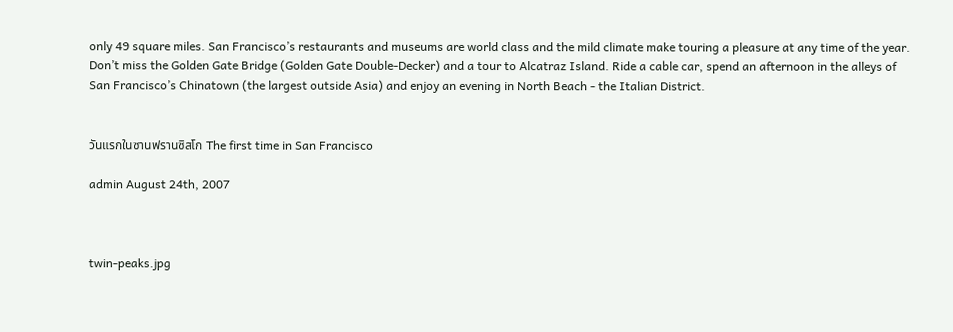only 49 square miles. San Francisco’s restaurants and museums are world class and the mild climate make touring a pleasure at any time of the year. Don’t miss the Golden Gate Bridge (Golden Gate Double-Decker) and a tour to Alcatraz Island. Ride a cable car, spend an afternoon in the alleys of San Francisco’s Chinatown (the largest outside Asia) and enjoy an evening in North Beach - the Italian District.


วันแรกในซานฟรานซิสโก The first time in San Francisco

admin August 24th, 2007



twin-peaks.jpg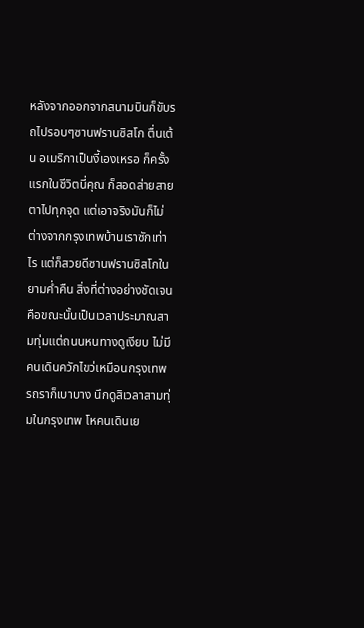หลังจากออกจากสนามบินก็ขับรถไปรอบๆซานฟรานซิสโก ตื่นเต้น อเมริกาเป็นงี้เองเหรอ ก็ครั้งแรกในชีวิตนี่คุณ ก็สอดส่ายสายตาไปทุกจุด แต่เอาจริงมันก็ไม่ต่างจากกรุงเทพบ้านเราซักเท่าไร แต่ก็สวยดีซานฟรานซิสโกในยามค่ำคืน สิ่งที่ต่างอย่างชัดเจนคือขณะนั้นเป็นเวลาประมาณสามทุ่มแต่ถนนหนทางดูเงียบ ไม่มีคนเดินควักไขว่เหมือนกรุงเทพ รถราก็เบาบาง นึกดูสิเวลาสามทุ่มในกรุงเทพ โหคนเดินเย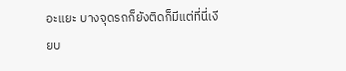อะแยะ บางจุดรถก็ยังติดก็มีแต่ที่นี่เงียบ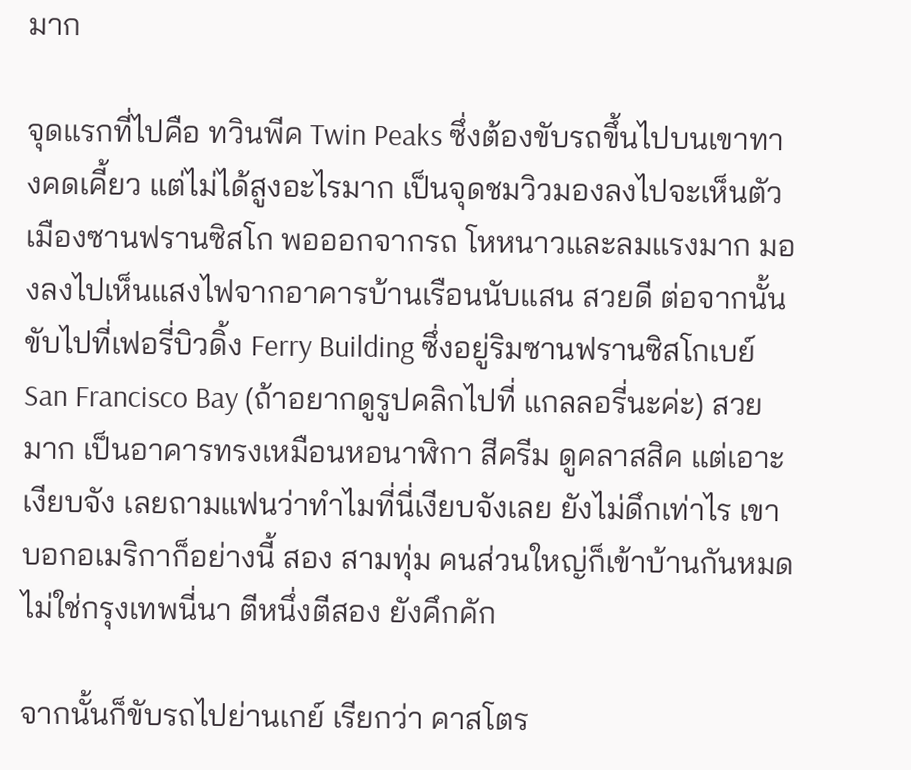มาก

จุดแรกที่ไปคือ ทวินพีค Twin Peaks ซึ่งต้องขับรถขึ้นไปบนเขาทางคดเคี้ยว แต่ไม่ได้สูงอะไรมาก เป็นจุดชมวิวมองลงไปจะเห็นตัวเมืองซานฟรานซิสโก พอออกจากรถ โหหนาวและลมแรงมาก มองลงไปเห็นแสงไฟจากอาคารบ้านเรือนนับแสน สวยดี ต่อจากนั้นขับไปที่เฟอรี่บิวดิ้ง Ferry Building ซึ่งอยู่ริมซานฟรานซิสโกเบย์ San Francisco Bay (ถ้าอยากดูรูปคลิกไปที่ แกลลอรี่นะค่ะ) สวยมาก เป็นอาคารทรงเหมือนหอนาฬิกา สีครีม ดูคลาสสิค แต่เอาะเงียบจัง เลยถามแฟนว่าทำไมที่นี่เงียบจังเลย ยังไม่ดึกเท่าไร เขาบอกอเมริกาก็อย่างนี้ สอง สามทุ่ม คนส่วนใหญ่ก็เข้าบ้านกันหมด ไม่ใช่กรุงเทพนี่นา ตีหนึ่งตีสอง ยังคึกคัก

จากนั้นก็ขับรถไปย่านเกย์ เรียกว่า คาสโตร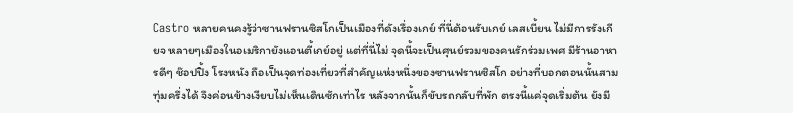Castro หลายคนคงรู้ว่าซานฟรานซิสโกเป็นเมืองที่ดังเรื่องเกย์ ที่นี่ต้อนรับเกย์ เลสเบี้ยน ไม่มีการรังเกียจ หลายๆเมืองในอเมริกายังแอนตี้เกย์อยู่ แต่ที่นี่ไม่ จุดนี้จะเป็นศุนย์รวมของคนรักร่วมเพศ มีร้านอาหารดีๆ ช๊อปปิ้ง โรงหนัง ถือเป็นจุดท่องเที่ยวที่สำคัญแห่งหนึ่งของซานฟรานซิสโก อย่างที่บอกตอนนั้นสามทุ่มครึ่งได้ จึงค่อนข้างเงียบไม่เห็นเดินซักเท่าไร หลังจากนั้นก็ขับรถกลับที่พัก ตรงนี้แค่จุดเริ่มต้น ยังมี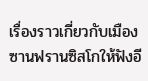เรื่องราวเกี่ยวกับเมืองซานฟรานซิสโกให้ฟังอี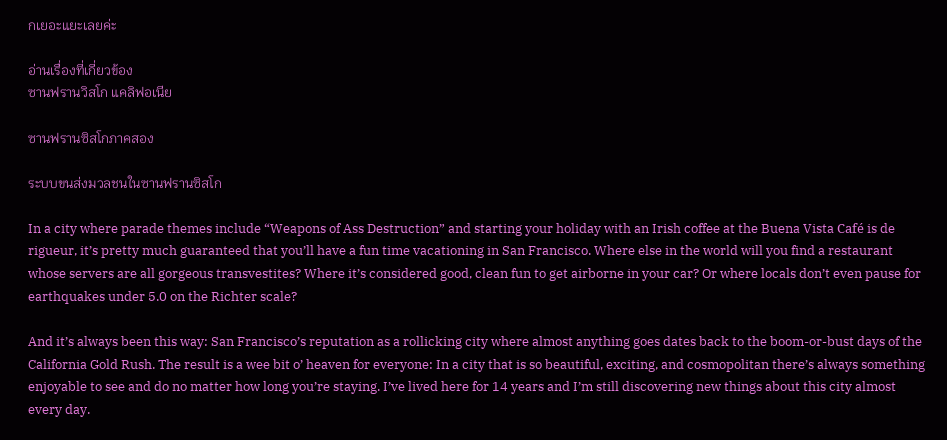กเยอะแยะเลยค่ะ

อ่านเรื่องที่เกี่ยวข้อง
ซานฟรานวิสโก แคลิฟอเนีย

ซานฟรานซิสโกภาคสอง

ระบบขนส่งมวลชนในซานฟรานซิสโก

In a city where parade themes include “Weapons of Ass Destruction” and starting your holiday with an Irish coffee at the Buena Vista Café is de rigueur, it’s pretty much guaranteed that you’ll have a fun time vacationing in San Francisco. Where else in the world will you find a restaurant whose servers are all gorgeous transvestites? Where it’s considered good, clean fun to get airborne in your car? Or where locals don’t even pause for earthquakes under 5.0 on the Richter scale?

And it’s always been this way: San Francisco’s reputation as a rollicking city where almost anything goes dates back to the boom-or-bust days of the California Gold Rush. The result is a wee bit o’ heaven for everyone: In a city that is so beautiful, exciting, and cosmopolitan there’s always something enjoyable to see and do no matter how long you’re staying. I’ve lived here for 14 years and I’m still discovering new things about this city almost every day.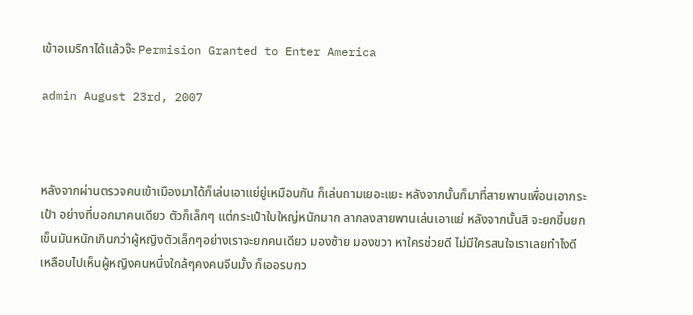เข้าอเมริกาได้แล้วจ๊ะ Permision Granted to Enter America

admin August 23rd, 2007



หลังจากผ่านตรวจคนเข้าเมืองมาได้ก็เล่นเอาแย่ยู่เหมือนกัน ก็เล่นถามเยอะแยะ หลังจากนั้นก็มาที่สายพานเพื่อนเอากระเป๋า อย่างที่บอกมาคนเดียว ตัวก็เล็กๆ แต่กระเป๋าใบใหญ่หนักมาก ลากลงสายพานเล่นเอาแย่ หลังจากนั้นสิ จะยกขึ้นยกเข็นมันหนักเกินกว่าผู้หญิงตัวเล็กๆอย่างเราจะยกคนเดียว มองซ้าย มองขวา หาใครช่วยดี ไม่มีใครสนใจเราเลยทำไงดี เหลือบไปเห็นผู้หญิงคนหนึ่งใกล้ๆคงคนจีนมั้ง ก็เออรบกว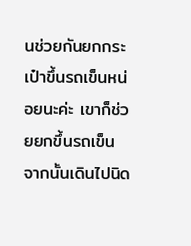นช่วยกันยกกระเป๋าขึ้นรถเข็นหน่อยนะค่ะ เขาก็ช่วยยกขึ้นรถเข็น จากนั้นเดินไปนิด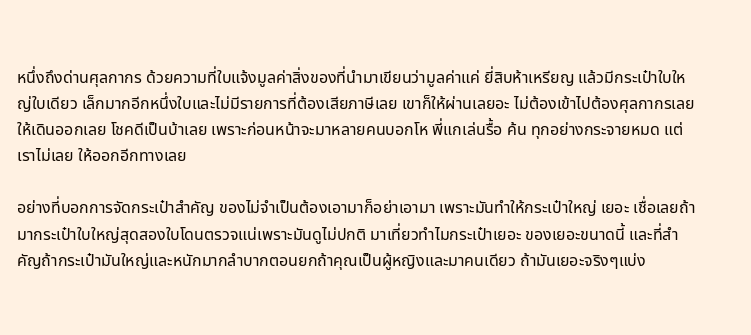หนึ่งถึงด่านศุลกากร ด้วยความที่ใบแจ้งมูลค่าสิ่งของที่นำมาเขียนว่ามูลค่าแค่ ยี่สิบห้าเหรียญ แล้วมีกระเป๋าใบใหญ่ใบเดียว เล็กมากอีกหนึ่งใบและไม่มีรายการที่ต้องเสียภาษีเลย เขาก็ให้ผ่านเลยอะ ไม่ต้องเข้าไปต้องศุลกากรเลยให้เดินออกเลย โชคดีเป็นบ้าเลย เพราะก่อนหน้าจะมาหลายคนบอกโห พี่แกเล่นรื้อ ค้น ทุกอย่างกระจายหมด แต่เราไม่เลย ให้ออกอีกทางเลย

อย่างที่บอกการจัดกระเป๋าสำคัญ ของไม่จำเป็นต้องเอามาก็อย่าเอามา เพราะมันทำให้กระเป๋าใหญ่ เยอะ เชื่อเลยถ้ามากระเป๋าใบใหญ่สุดสองใบโดนตรวจแน่เพราะมันดูไม่ปกติ มาเที่ยวทำไมกระเป๋าเยอะ ของเยอะขนาดนี้ และที่สำคัญถ้ากระเป๋ามันใหญ่และหนักมากลำบากตอนยกถ้าคุณเป็นผู้หญิงและมาคนเดียว ถ้ามันเยอะจริงๆแบ่ง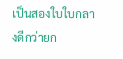เป็นสองใบใบกลางดีกว่ายก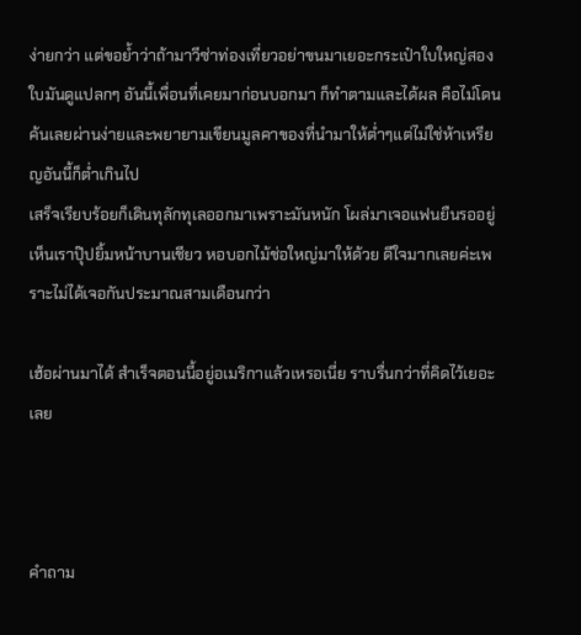ง่ายกว่า แต่ขอย้ำว่าถ้ามาวีซ่าท่องเที่ยวอย่าขนมาเยอะกระเป๋าใบใหญ่สองใบมันดูแปลกๆ อันนี้เพื่อนที่เคยมาก่อนบอกมา ก็ทำตามและได้ผล คือไม่โดนค้นเลยผ่านง่ายและพยายามเขียนมูลคาของที่นำมาให้ต่ำๆแต่ไม่ใช่ห้าเหรียญอันนี้ก็ต่ำเกินไป
เสร็จเรียบร้อยก็เดินทุลักทุเลออกมาเพราะมันหนัก โผล่มาเจอแฟนยืนรออยู่ เห็นเราปุ๊ปยิ้มหน้าบานเชียว หอบอกไม้ช่อใหญ่มาให้ด้วย ดีใจมากเลยค่ะเพราะไม่ได้เจอกันประมาณสามเดือนกว่า

เฮ้อผ่านมาได้ สำเร็จตอนนี้อยู่อเมริกาแล้วเหรอเนี่ย ราบรื่นกว่าที่คิดไว้เยอะเลย



คำถาม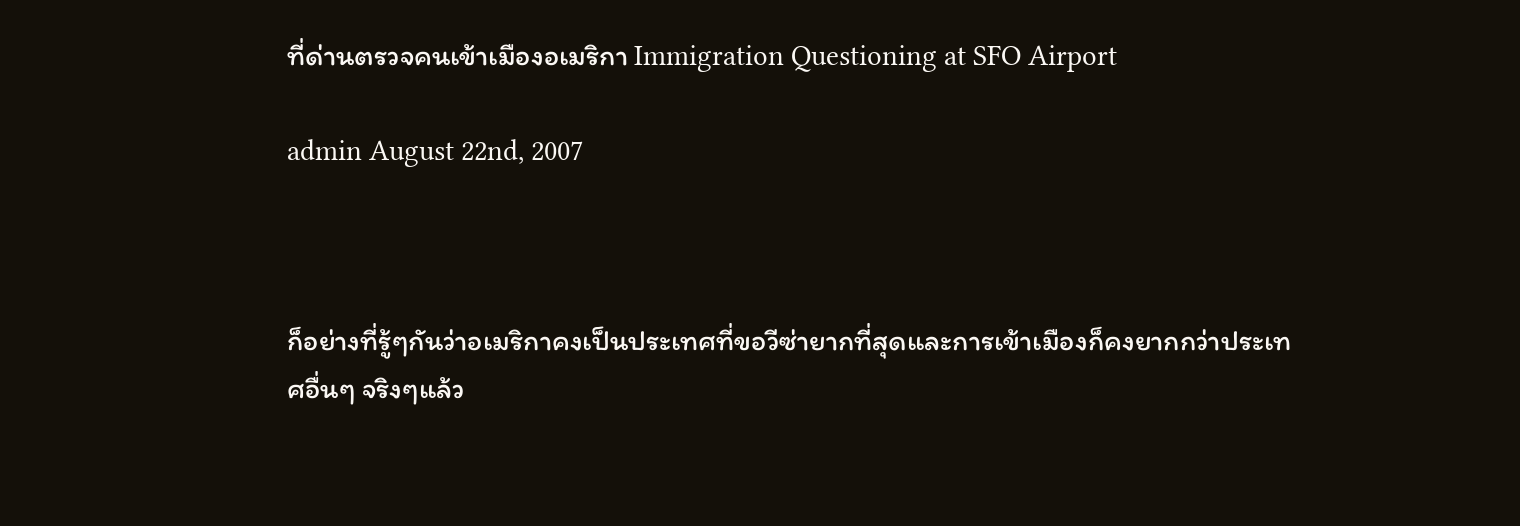ที่ด่านตรวจคนเข้าเมืองอเมริกา Immigration Questioning at SFO Airport

admin August 22nd, 2007



ก็อย่างที่รู้ๆกันว่าอเมริกาคงเป็นประเทศที่ขอวีซ่ายากที่สุดและการเข้าเมืองก็คงยากกว่าประเทศอื่นๆ จริงๆแล้ว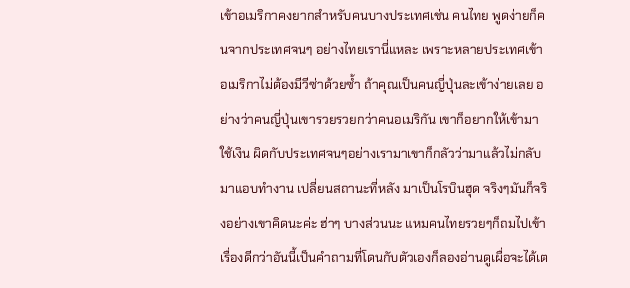เข้าอเมริกาคงยากสำหรับคนบางประเทศเช่น คนไทย พูดง่ายก็คนจากประเทศจนๆ อย่างไทยเรานี่แหละ เพราะหลายประเทศเข้าอเมริกาไม่ต้องมีวีซ่าด้วยซ้ำ ถ้าคุณเป็นคนญี่ปุ่นละเข้าง่ายเลย อย่างว่าคนญี่ปุ่นเขารวยรวยกว่าคนอเมริกัน เขาก็อยากให้เข้ามาใช้เงิน ผิดกับประเทศจนๆอย่างเรามาเขาก็กลัวว่ามาแล้วไม่กลับมาแอบทำงาน เปลี่ยนสถานะที่หลัง มาเป็นโรบินฮุด จริงๆมันก็จริงอย่างเขาคิดนะค่ะ ฮ่าๆ บางส่วนนะ แหมคนไทยรวยๆก็ถมไปเข้าเรื่องดีกว่าอันนี้เป็นคำถามที่โดนกับตัวเองก็ลองอ่านดูเผื่อจะได้เต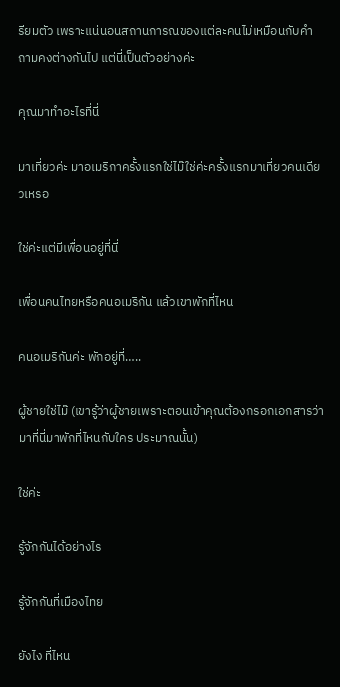รียมตัว เพราะแน่นอนสถานการณของแต่ละคนไม่เหมือนกับคำถามคงต่างกันไป แต่นี่เป็นตัวอย่างค่ะ

คุณมาทำอะไรที่นี่

มาเที่ยวค่ะ มาอเมริกาครั้งแรกใช่ไม๊ใช่ค่ะครั้งแรกมาเที่ยวคนเดียวเหรอ

ใช่ค่ะแต่มีเพื่อนอยู่ที่นี่

เพื่อนคนไทยหรือคนอเมริกัน แล้วเขาพักที่ไหน

คนอเมริกันค่ะ พักอยู่ที่…..

ผู้ชายใช่ไม๊ (เขารู้ว่าผู้ชายเพราะตอนเข้าคุณต้องกรอกเอกสารว่ามาที่นี่มาพักที่ไหนกับใคร ประมาณนั้น)

ใช่ค่ะ

รู้จักกันได้อย่างไร

รู้จักกันที่เมืองไทย

ยังไง ที่ไหน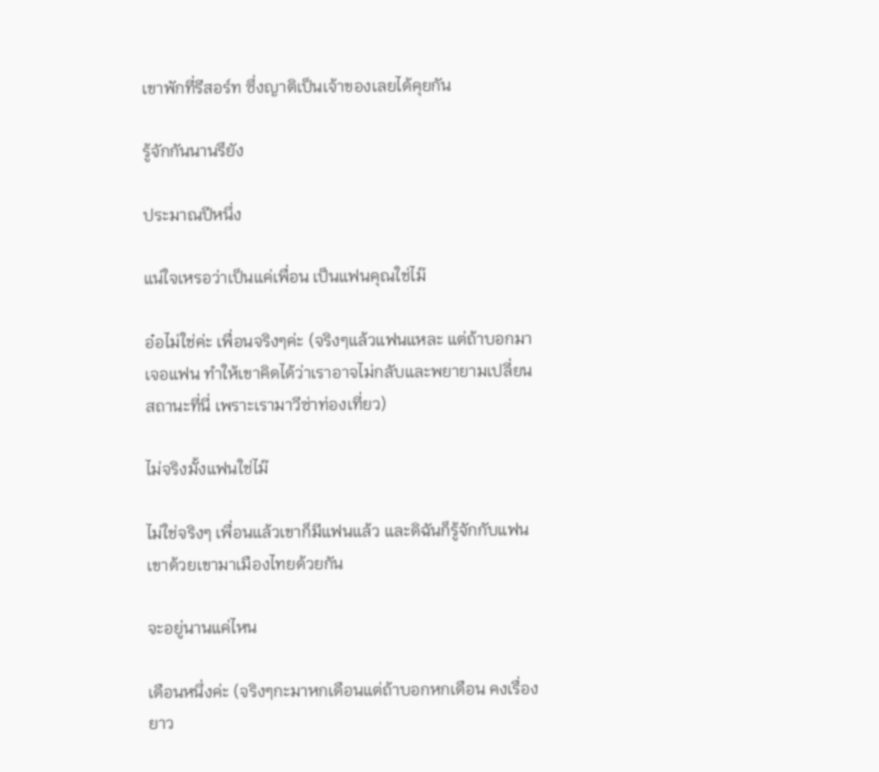เขาพักที่รีสอร์ท ซึ่งญาติเป็นเจ้าของเลยได้คุยกัน

รู้จักกันนานรึยัง

ประมาณปีหนึ่ง

แน่ใจเหรอว่าเป็นแค่เพื่อน เป็นแฟนคุณใช่ไม๊

อ๋อไม่ใช่ค่ะ เพื่อนจริงๆค่ะ (จริงๆแล้วแฟนแหละ แต่ถ้าบอกมาเจอแฟน ทำให้เขาคิดได้ว่าเราอาจไม่กลับและพยายามเปลี่ยนสถานะที่นี่ เพราะเรามาวีซ่าท่องเที่ยว)

ไม่จริงมั้งแฟนใช่ไม๊

ไม่ใช่จริงๆ เพื่อนแล้วเขาก็มีแฟนแล้ว และดิฉันก็รู้จักกับแฟนเขาด้วยเขามาเมืองไทยด้วยกัน

จะอยู่นานแค่ไหน

เดือนหนึ่งค่ะ (จริงๆกะมาหกเดือนแต่ถ้าบอกหกเดือน คงเรื่องยาว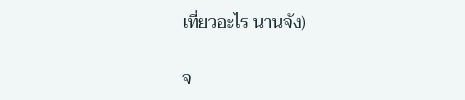เที่ยวอะไร นานจัง)

จ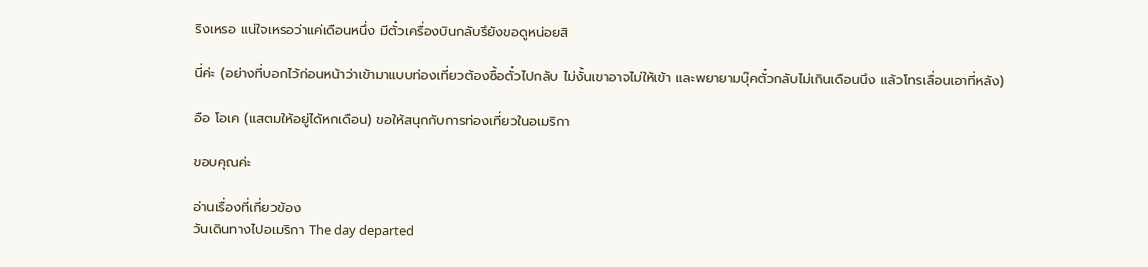ริงเหรอ แน่ใจเหรอว่าแค่เดือนหนึ่ง มีตั๋วเครื่องบินกลับรึยังขอดูหน่อยสิ

นี่ค่ะ (อย่างที่บอกไว้ก่อนหน้าว่าเข้ามาแบบท่องเที่ยวต้องซื้อตั๋วไปกลับ ไม่งั้นเขาอาจไม่ให้เข้า และพยายามบุ๊คตั๋วกลับไม่เกินเดือนนึง แล้วโทรเลื่อนเอาที่หลัง)

อือ โอเค (แสตมให้อยู่ได้หกเดือน) ขอให้สนุกกับการท่องเที่ยวในอเมริกา

ขอบคุณค่ะ

อ่านเรื่องที่เกี่ยวข้อง
วันเดินทางไปอเมริกา The day departed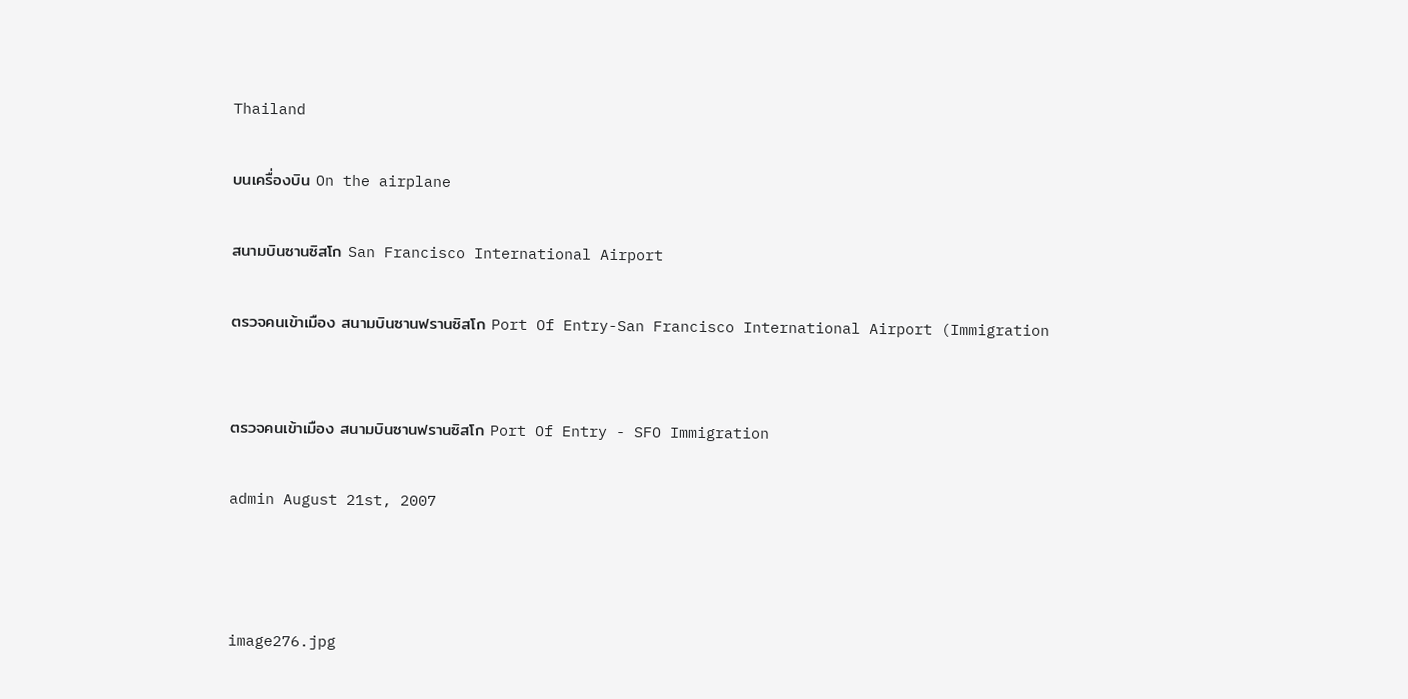Thailand

บนเครื่องบิน On the airplane

สนามบินซานซิสโก San Francisco International Airport

ตรวจคนเข้าเมือง สนามบินซานฟรานซิสโก Port Of Entry-San Francisco International Airport (Immigration


ตรวจคนเข้าเมือง สนามบินซานฟรานซิสโก Port Of Entry - SFO Immigration

admin August 21st, 2007



image276.jpg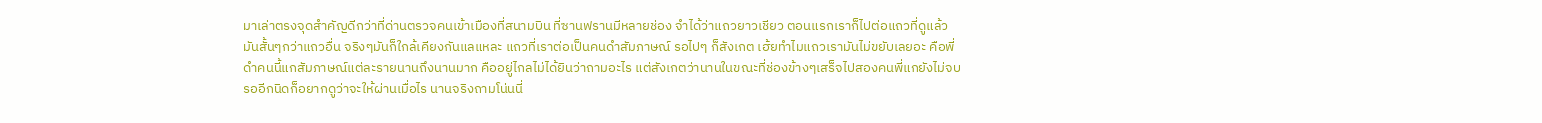มาเล่าตรงจุดสำคัญดีกว่าที่ด่านตรวจคนเข้าเมืองที่สนามบิน ที่ซานฟรานมีหลายช่อง จำได้ว่าแถวยาวเชียว ตอนแรกเราก็ไปต่อแถวที่ดูแล้วมันสั้นๆกว่าแถวอื่น จริงๆมันก็ใกล้เคียงกันแลแหละ แถวที่เราต่อเป็นคนดำสัมภาษณ์ รอไปๆ ก็สังเกต เฮ้ยทำไมแถวเรามันไม่ขยับเลยอะ คือพี่ดำคนนี้แกสัมภาษณ์แต่ละรายนานถึงนานมาก คืออยู่ไกลไม่ได้ยินว่าถามอะไร แต่สังเกตว่านานในขณะที่ช่องข้างๆเสร็จไปสองคนพี่แกยังไม่จบ รออีกนิดก็อยากดูว่าจะให้ผ่านเมื่อไร นานจริงถามโน่นนี่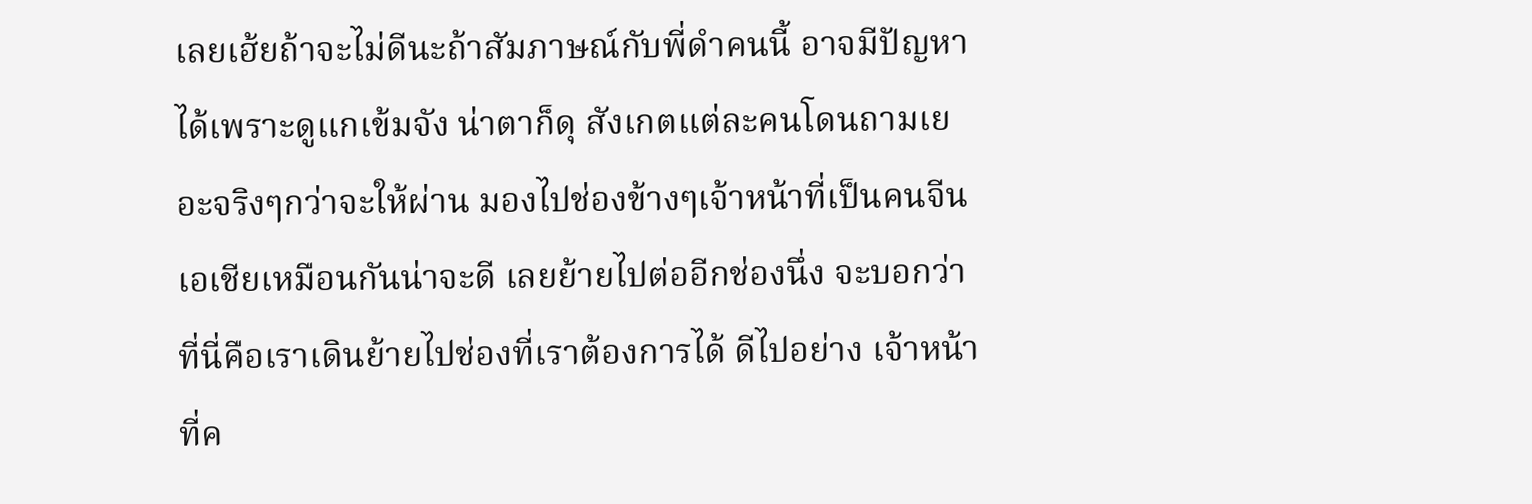เลยเฮ้ยถ้าจะไม่ดีนะถ้าสัมภาษณ์กับพี่ดำคนนี้ อาจมีปัญหาได้เพราะดูแกเข้มจัง น่าตาก็ดุ สังเกตแต่ละคนโดนถามเยอะจริงๆกว่าจะให้ผ่าน มองไปช่องข้างๆเจ้าหน้าที่เป็นคนจีน เอเชียเหมือนกันน่าจะดี เลยย้ายไปต่ออีกช่องนึ่ง จะบอกว่าที่นี่คือเราเดินย้ายไปช่องที่เราต้องการได้ ดีไปอย่าง เจ้าหน้าที่ค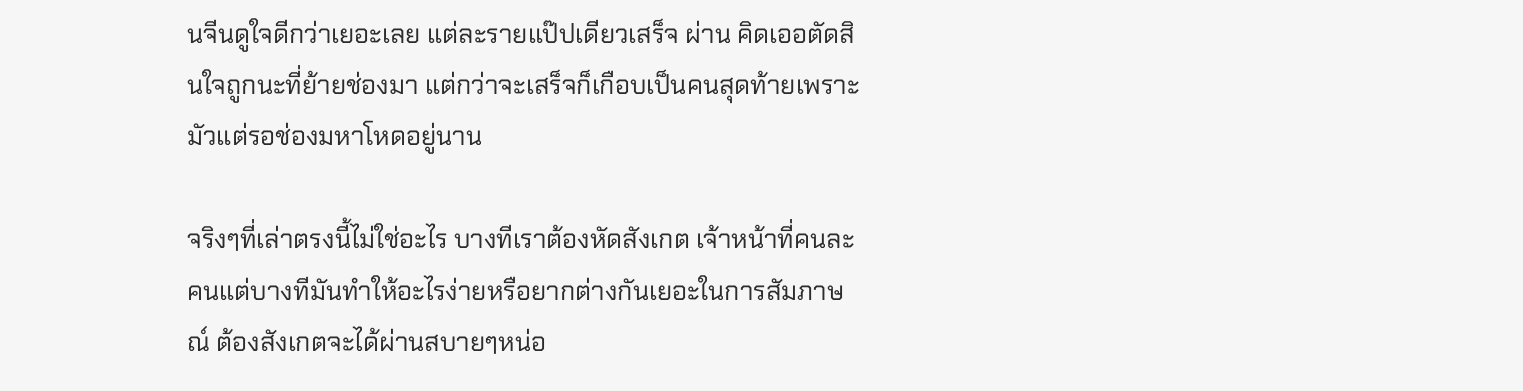นจีนดูใจดีกว่าเยอะเลย แต่ละรายแป๊ปเดียวเสร็จ ผ่าน คิดเออตัดสินใจถูกนะที่ย้ายช่องมา แต่กว่าจะเสร็จก็เกือบเป็นคนสุดท้ายเพราะมัวแต่รอช่องมหาโหดอยู่นาน

จริงๆที่เล่าตรงนี้ไม่ใช่อะไร บางทีเราต้องหัดสังเกต เจ้าหน้าที่คนละคนแต่บางทีมันทำให้อะไรง่ายหรือยากต่างกันเยอะในการสัมภาษณ์ ต้องสังเกตจะได้ผ่านสบายๆหน่อ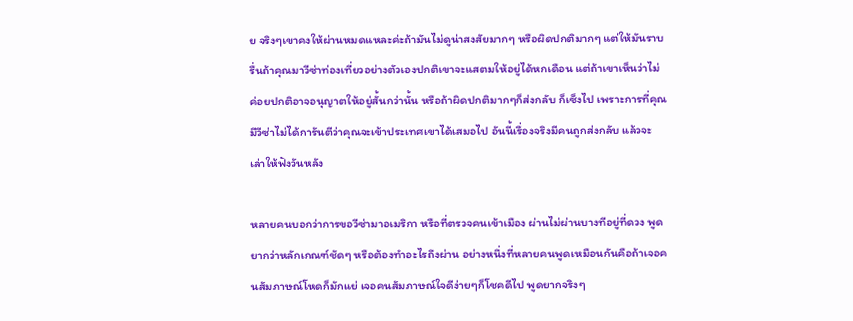ย จริงๆเขาคงให้ผ่านหมดแหละค่ะถ้ามันไม่ดูน่าสงสัยมากๆ หรือผิดปกติมากๆ แต่ให้มันราบรื่นถ้าคุณมาวีซ่าท่องเที่ยวอย่างตัวเองปกติเขาจะแสตมให้อยู่ได้หกเดือน แต่ถ้าเขาเห็นว่าไม่ค่อยปกติอาจอนุญาตให้อยู่สั้นกว่านั้น หรือถ้าผิดปกติมากๆก็ส่งกลับ ก็เซ็งไป เพราะการที่คุณมีวีซ่าไม่ได้การันตีว่าคุณจะเข้าประเทศเขาได้เสมอไป อันนี้เรื่องจริงมีคนถูกส่งกลับ แล้วจะเล่าให้ฟังวันหลัง

หลายคนบอกว่าการขอวีซ่ามาอเมริกา หรือที่ตรวจคนเข้าเมือง ผ่านไม่ผ่านบางทีอยู่ที่ดวง พูดยากว่าหลักเกณฑ์ชัดๆ หรือต้องทำอะไรถึงผ่าน อย่างหนึ่งที่หลายคนพูดเหมือนกันคือถ้าเจอคนสัมภาษณ์โหดก็มักแย่ เจอคนสัมภาษณ์ใจดีง่ายๆก็โชคดีไป พูดยากจริงๆ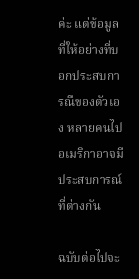ค่ะ แต่ข้อมูลที่ให้อย่างที่บอกประสบการณืของตัวเอง หลายคนไปอเมริกาอาจมีประสบการณ์ที่ต่างกัน

ฉบับต่อไปจะ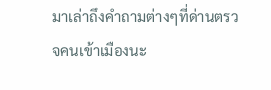มาเล่าถึงคำถามต่างๆที่ด่านตรวจคนเข้าเมืองนะ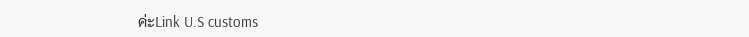ค่ะLink U.S customs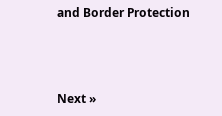and Border Protection



Next »